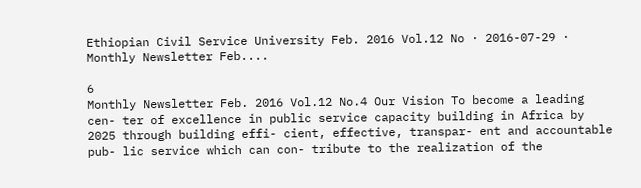Ethiopian Civil Service University Feb. 2016 Vol.12 No · 2016-07-29 · Monthly Newsletter Feb....

6
Monthly Newsletter Feb. 2016 Vol.12 No.4 Our Vision To become a leading cen- ter of excellence in public service capacity building in Africa by 2025 through building effi- cient, effective, transpar- ent and accountable pub- lic service which can con- tribute to the realization of the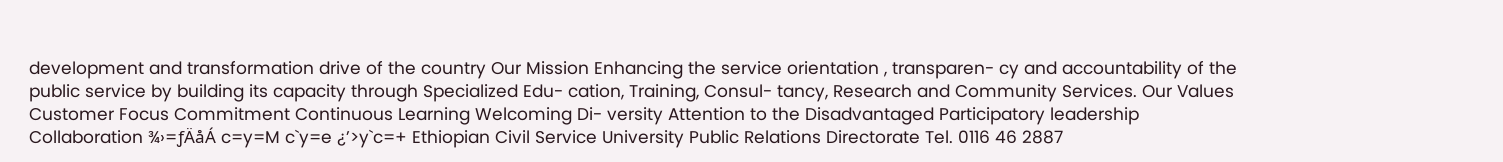development and transformation drive of the country Our Mission Enhancing the service orientation , transparen- cy and accountability of the public service by building its capacity through Specialized Edu- cation, Training, Consul- tancy, Research and Community Services. Our Values Customer Focus Commitment Continuous Learning Welcoming Di- versity Attention to the Disadvantaged Participatory leadership Collaboration ¾›=ƒÄåÁ c=y=M c`y=e ¿’>y`c=+ Ethiopian Civil Service University Public Relations Directorate Tel. 0116 46 2887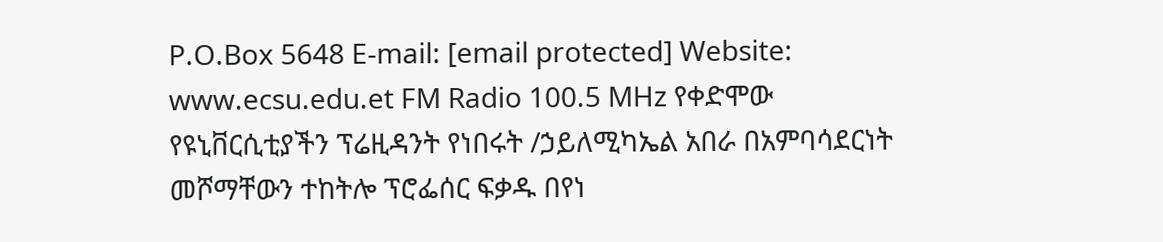P.O.Box 5648 E-mail: [email protected] Website: www.ecsu.edu.et FM Radio 100.5 MHz የቀድሞው የዩኒቨርሲቲያችን ፕሬዚዳንት የነበሩት /ኃይለሚካኤል አበራ በአምባሳደርነት መሾማቸውን ተከትሎ ፕሮፌሰር ፍቃዱ በየነ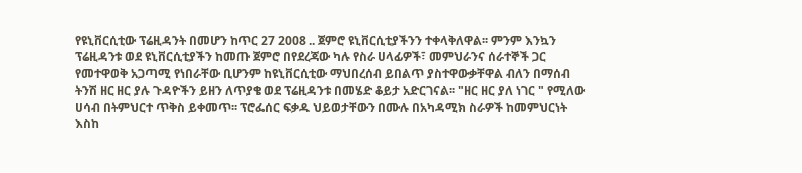የዩኒቨርሲቲው ፕሬዚዳንት በመሆን ከጥር 27 2008 .. ጀምሮ ዩኒቨርሲቲያችንን ተቀላቅለዋል፡፡ ምንም እንኳን ፕሬዚዳንቱ ወደ ዩኒቨርሲቲያችን ከመጡ ጀምሮ በየደረጃው ካሉ የስራ ሀላፊዎች፣ መምህራንና ሰራተኞች ጋር የመተዋወቅ አጋጣሚ የነበራቸው ቢሆንም ከዩኒቨርሲቲው ማህበረሰብ ይበልጥ ያስተዋውቃቸዋል ብለን በማሰብ ትንሽ ዘር ዘር ያሉ ጉዳዮችን ይዘን ለጥያቄ ወደ ፕሬዚዳንቱ በመሄድ ቆይታ አድርገናል፡፡ "ዘር ዘር ያለ ነገር " የሚለው ሀሳብ በትምህርተ ጥቅስ ይቀመጥ፡፡ ፕሮፌሰር ፍቃዱ ህይወታቸውን በሙሉ በአካዳሚክ ስራዎች ከመምህርነት እስከ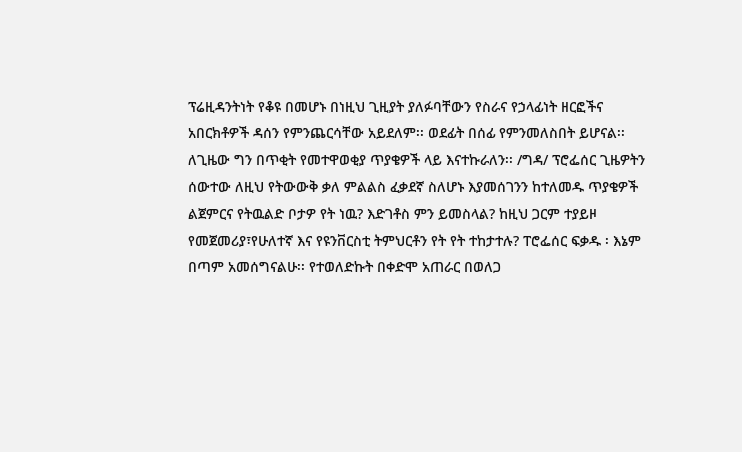ፕሬዚዳንትነት የቆዩ በመሆኑ በነዚህ ጊዚያት ያለፉባቸውን የስራና የኃላፊነት ዘርፎችና አበርክቶዎች ዳሰን የምንጨርሳቸው አይደለም፡፡ ወደፊት በሰፊ የምንመለስበት ይሆናል፡፡ ለጊዜው ግን በጥቂት የመተዋወቂያ ጥያቄዎች ላይ እናተኩራለን፡፡ /ግዳ/ ፕሮፌሰር ጊዜዎትን ሰውተው ለዚህ የትውውቅ ቃለ ምልልስ ፈቃደኛ ስለሆኑ እያመሰገንን ከተለመዱ ጥያቄዎች ልጀምርና የትዉልድ ቦታዎ የት ነዉ? እድገቶስ ምን ይመስላል? ከዚህ ጋርም ተያይዞ የመጀመሪያ፣የሁለተኛ እና የዩንቨርስቲ ትምህርቶን የት የት ተከታተሉ? ፐሮፌሰር ፍቃዱ ፡ እኔም በጣም አመሰግናልሁ፡፡ የተወለድኩት በቀድሞ አጠራር በወለጋ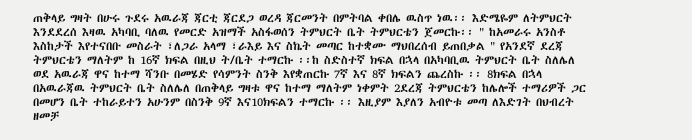ጠቅላይ ግዛት በሁሩ ጉደሩ አዉራጃ ጃርቲ ጃርደጋ ወረዳ ጃርመንት በምትባል ቀበሌ ዉስጥ ነዉ፡፡ እድሜዬም ለትምህርት እንደደረሰ እዛዉ አካባቢ ባለዉ የመርድ አዝማች አስፋወሰን ትምህርት ቤት ትምህርቴን ጀመርኩ፡፡ " ከአመራሩ አንስቶ እስከታች እየተናበቡ መስራት ፣ለጋራ አላማ ፣ራእይ እና ስኬት መጣር ከተቋሙ ማህበረሰብ ይጠበቃል " የአንደኛ ደረጃ ትምህርቴን ማለትም ከ 16ኛ ክፍል በዚህ ት/ቤት ተማርኩ ፡፡ከ ስድስተኛ ክፍል በኋላ በአካባቢዉ ትምህርት ቤት ስለሌለ ወደ አዉራጃ ዋና ከተማ ሻንቡ በመሄድ የሳምንት ስንቅ እየቋጠርኩ 7ኛ እና 8ኛ ክፍልን ጨረስኩ ፡፡ 8ክፍል በኋላ በአዉራጃዉ ትምህርት ቤት ስለሌለ በጠቅላይ ግዛቱ ዋና ከተማ ማለትም ነቀምት 2ደረጃ ትምህርቴን ከሌሎች ተማሪዎች ጋር በመሆን ቤት ተከራይተን አሁንም በስንቅ 9ኛ እና10ክፍልን ተማርኩ ፡፡ እዚያም እያለን አብዮቱ መጣ ለእድገት በህብረት ዘመቻ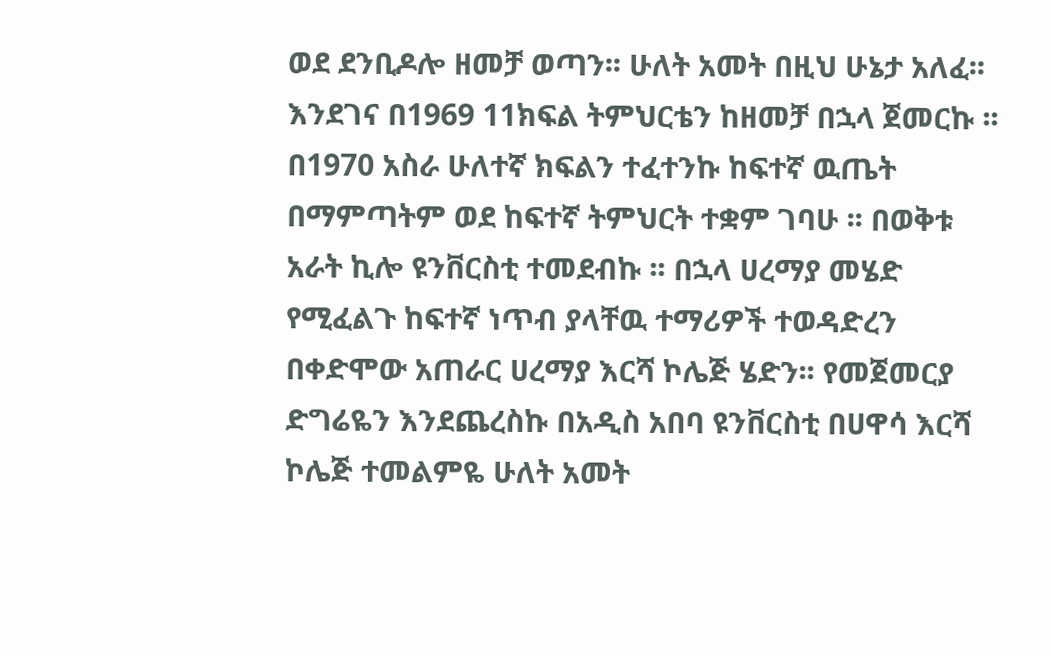ወደ ደንቢዶሎ ዘመቻ ወጣን፡፡ ሁለት አመት በዚህ ሁኔታ አለፈ፡፡እንደገና በ1969 11ክፍል ትምህርቴን ከዘመቻ በኋላ ጀመርኩ ፡፡በ1970 አስራ ሁለተኛ ክፍልን ተፈተንኩ ከፍተኛ ዉጤት በማምጣትም ወደ ከፍተኛ ትምህርት ተቋም ገባሁ ፡፡ በወቅቱ አራት ኪሎ ዩንቨርስቲ ተመደብኩ ፡፡ በኋላ ሀረማያ መሄድ የሚፈልጉ ከፍተኛ ነጥብ ያላቸዉ ተማሪዎች ተወዳድረን በቀድሞው አጠራር ሀረማያ እርሻ ኮሌጅ ሄድን፡፡ የመጀመርያ ድግሬዬን እንደጨረስኩ በአዲስ አበባ ዩንቨርስቲ በሀዋሳ እርሻ ኮሌጅ ተመልምዬ ሁለት አመት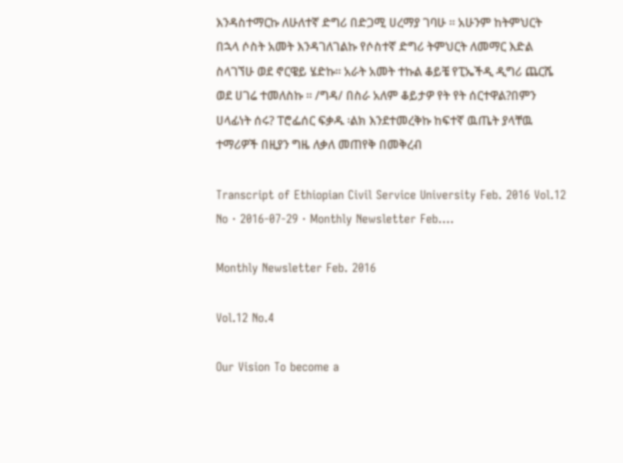እንዳስተማርኩ ለሁለተኛ ድግሪ በድጋሚ ሀረማያ ገባሁ ፡፡ አሁንም ከትምህርት በኋላ ሶስት አመት እንዳገለገልኩ የሶስተኛ ድግሪ ትምህርት ለመማር እድል ስላገኘሁ ወደ ኖርዌይ ሄድኩ፡፡ አራት አመት ተኩል ቆይቼ የፒኤችዲ ዲግሪ ጨርሼ ወደ ሀገሬ ተመለስኩ ፡፡ /ግዳ/ በስራ አለም ቆይታዎ የት የት ሰርተዋል?በምን ሀላፊነት ሰሩ? ፐሮፌሰር ፍቃዱ ፡ልክ እንደተመረቅኩ ከፍተኛ ዉጤት ያላቸዉ ተማሪዎች በዚያን ግዜ ለቃለ መጠየቅ በመቅረብ

Transcript of Ethiopian Civil Service University Feb. 2016 Vol.12 No · 2016-07-29 · Monthly Newsletter Feb....

Monthly Newsletter Feb. 2016

Vol.12 No.4

Our Vision To become a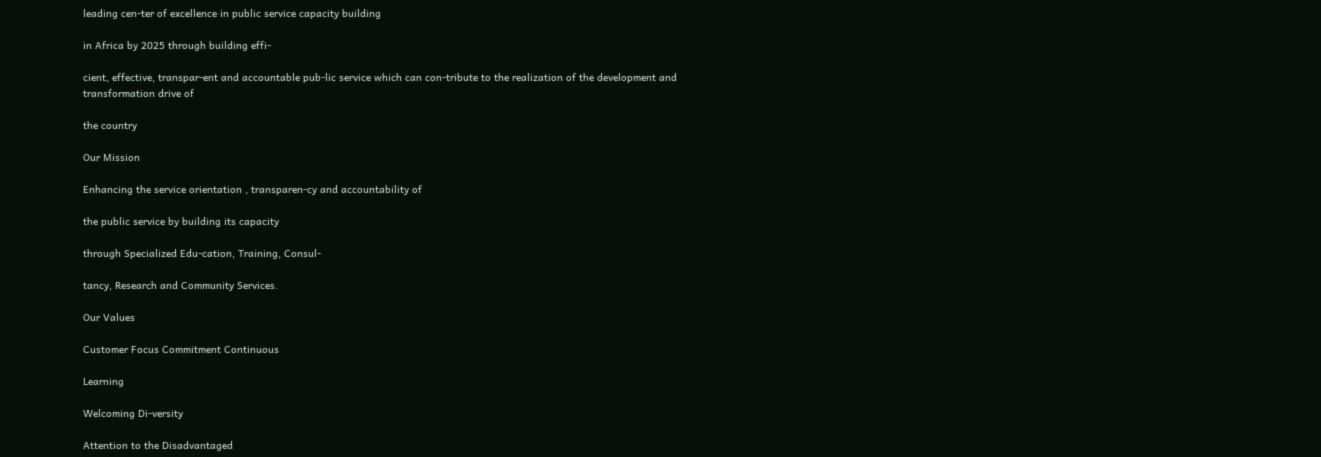leading cen-ter of excellence in public service capacity building

in Africa by 2025 through building effi-

cient, effective, transpar-ent and accountable pub-lic service which can con-tribute to the realization of the development and transformation drive of

the country

Our Mission

Enhancing the service orientation , transparen-cy and accountability of

the public service by building its capacity

through Specialized Edu-cation, Training, Consul-

tancy, Research and Community Services.

Our Values

Customer Focus Commitment Continuous

Learning

Welcoming Di-versity

Attention to the Disadvantaged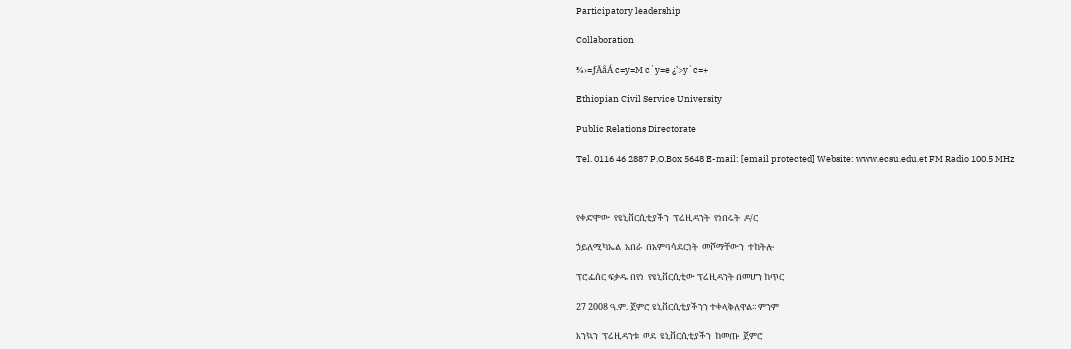Participatory leadership

Collaboration

¾›=ƒÄåÁ c=y=M c`y=e ¿’>y`c=+

Ethiopian Civil Service University

Public Relations Directorate

Tel. 0116 46 2887 P.O.Box 5648 E-mail: [email protected] Website: www.ecsu.edu.et FM Radio 100.5 MHz



የቀድሞው  የዩኒቨርሲቲያችን  ፕሬዚዳንት  የነበሩት  ዶ/ር

ኃይለሚካኤል  አበራ  በአምባሳደርነት  መሾማቸውን  ተከትሎ

ፕሮፌሰር ፍቃዱ በየነ  የዩኒቨርሲቲው ፕሬዚዳንት በመሆን ከጥር

27 2008 ዓ.ም. ጀምሮ ዩኒቨርሲቲያችንን ተቀላቅለዋል፡፡ ምንም

እንኳን  ፕሬዚዳንቱ  ወደ  ዩኒቨርሲቲያችን  ከመጡ  ጀምሮ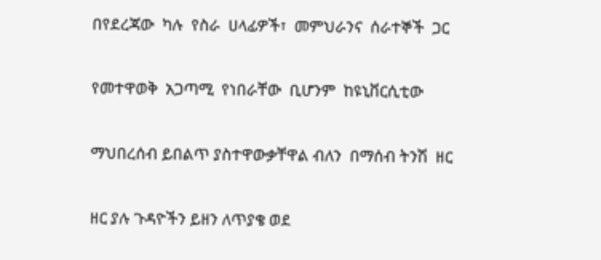በየደረጃው  ካሉ  የስራ  ሀላፊዎች፣  መምህራንና  ሰራተኞች  ጋር

የመተዋወቅ  አጋጣሚ  የነበራቸው  ቢሆንም  ከዩኒቨርሲቲው

ማህበረሰብ ይበልጥ ያስተዋውቃቸዋል ብለን  በማሰብ ትንሽ  ዘር

ዘር ያሉ ጉዳዮችን ይዘን ለጥያቄ ወደ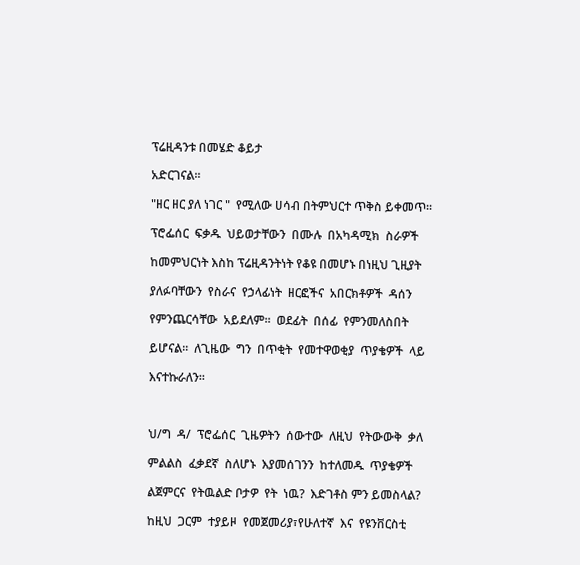ፕሬዚዳንቱ በመሄድ ቆይታ

አድርገናል፡፡

"ዘር ዘር ያለ ነገር "  የሚለው ሀሳብ በትምህርተ ጥቅስ ይቀመጥ፡፡

ፕሮፌሰር  ፍቃዱ  ህይወታቸውን  በሙሉ  በአካዳሚክ  ስራዎች

ከመምህርነት እስከ ፕሬዚዳንትነት የቆዩ በመሆኑ በነዚህ ጊዚያት

ያለፉባቸውን  የስራና  የኃላፊነት  ዘርፎችና  አበርክቶዎች  ዳሰን

የምንጨርሳቸው  አይደለም፡፡  ወደፊት  በሰፊ  የምንመለስበት

ይሆናል፡፡  ለጊዜው  ግን  በጥቂት  የመተዋወቂያ  ጥያቄዎች  ላይ

እናተኩራለን፡፡



ህ/ግ  ዳ/  ፕሮፌሰር  ጊዜዎትን  ሰውተው  ለዚህ  የትውውቅ  ቃለ

ምልልስ  ፈቃደኛ  ስለሆኑ  እያመሰገንን  ከተለመዱ  ጥያቄዎች

ልጀምርና  የትዉልድ ቦታዎ  የት  ነዉ?  እድገቶስ ምን ይመስላል?

ከዚህ  ጋርም  ተያይዞ  የመጀመሪያ፣የሁለተኛ  እና  የዩንቨርስቲ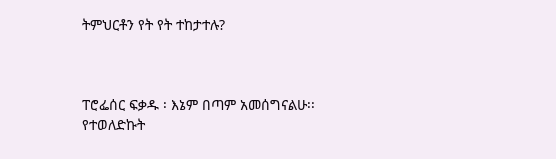ትምህርቶን የት የት ተከታተሉ?



ፐሮፌሰር ፍቃዱ ፡ እኔም በጣም አመሰግናልሁ፡፡ የተወለድኩት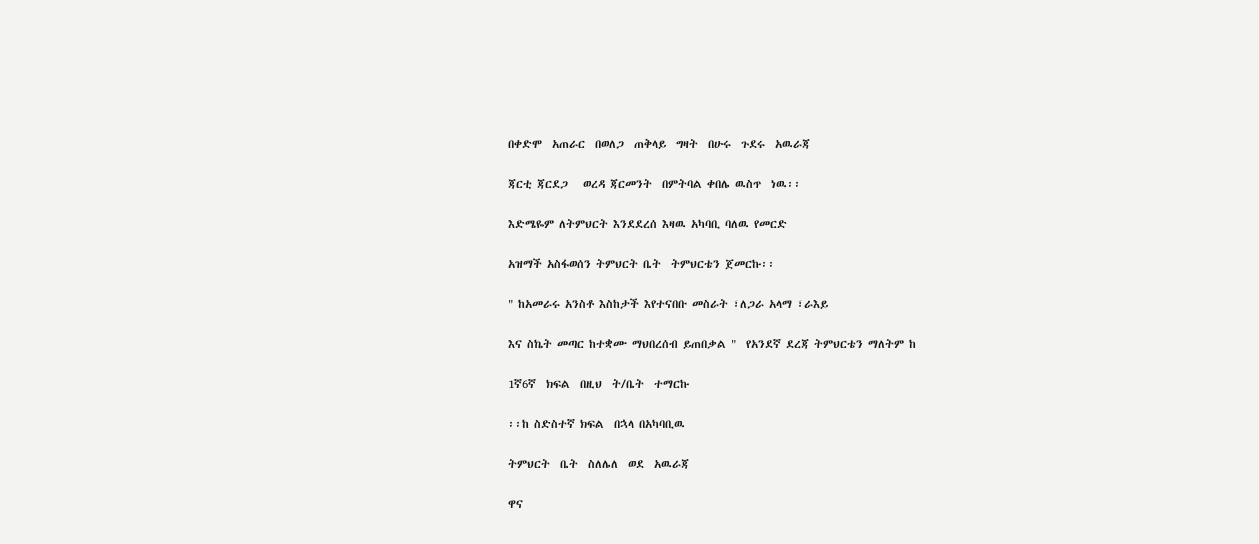በቀድሞ  አጠራር  በወለጋ  ጠቅላይ  ግዛት  በሁሩ  ጉደሩ  አዉራጃ

ጃርቲ ጃርደጋ   ወረዳ ጃርመንት  በምትባል ቀበሌ ዉስጥ  ነዉ፡፡

እድሜዬም ለትምህርት እንደደረሰ እዛዉ አካባቢ ባለዉ የመርድ

አዝማች አስፋወሰን ትምህርት ቤት  ትምህርቴን ጀመርኩ፡፡

" ከአመራሩ አንስቶ እስከታች እየተናበቡ መስራት ፣ለጋራ አላማ ፣ራእይ

እና ስኬት መጣር ከተቋሙ ማህበረሰብ ይጠበቃል "  የአንደኛ ደረጃ ትምህርቴን ማለትም ከ

1ኛ6ኛ  ክፍል  በዚህ  ት/ቤት  ተማርኩ

፡፡ከ ስድስተኛ ክፍል  በኋላ በአካባቢዉ

ትምህርት  ቤት  ስለሌለ  ወደ  አዉራጃ

ዋና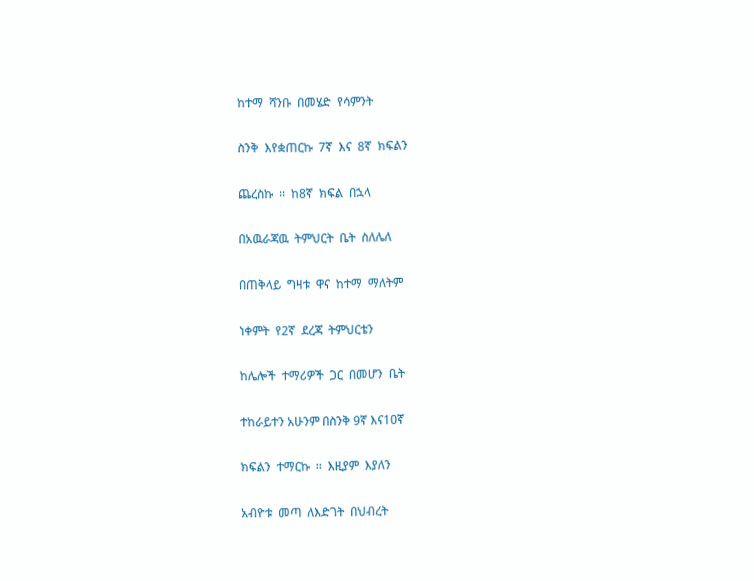ከተማ  ሻንቡ  በመሄድ  የሳምንት

ስንቅ  እየቋጠርኩ  7ኛ  እና  8ኛ  ክፍልን

ጨረስኩ  ፡፡  ከ8ኛ  ክፍል  በኋላ

በአዉራጃዉ  ትምህርት  ቤት  ስለሌለ

በጠቅላይ  ግዛቱ  ዋና  ከተማ  ማለትም

ነቀምት  የ2ኛ  ደረጃ  ትምህርቴን

ከሌሎች  ተማሪዎች  ጋር  በመሆን  ቤት

ተከራይተን አሁንም በስንቅ 9ኛ እና10ኛ

ክፍልን  ተማርኩ  ፡፡  እዚያም  እያለን

አብዮቱ  መጣ  ለእድገት  በህብረት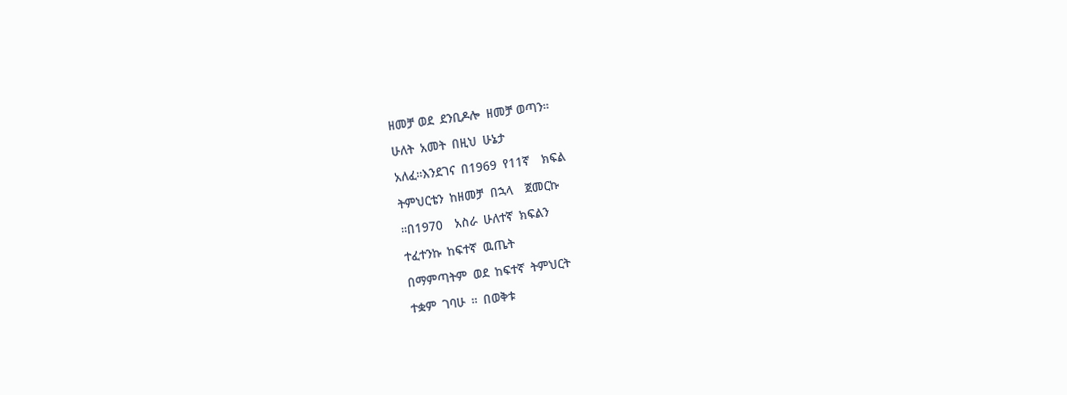ዘመቻ ወደ  ደንቢዶሎ  ዘመቻ ወጣን፡፡

ሁለት  አመት  በዚህ  ሁኔታ

አለፈ፡፡እንደገና  በ1969  የ11ኛ    ክፍል

ትምህርቴን  ከዘመቻ  በኋላ    ጀመርኩ

፡፡በ1970    አስራ  ሁለተኛ  ክፍልን

ተፈተንኩ  ከፍተኛ  ዉጤት

በማምጣትም  ወደ  ከፍተኛ  ትምህርት

ተቋም  ገባሁ  ፡፡  በወቅቱ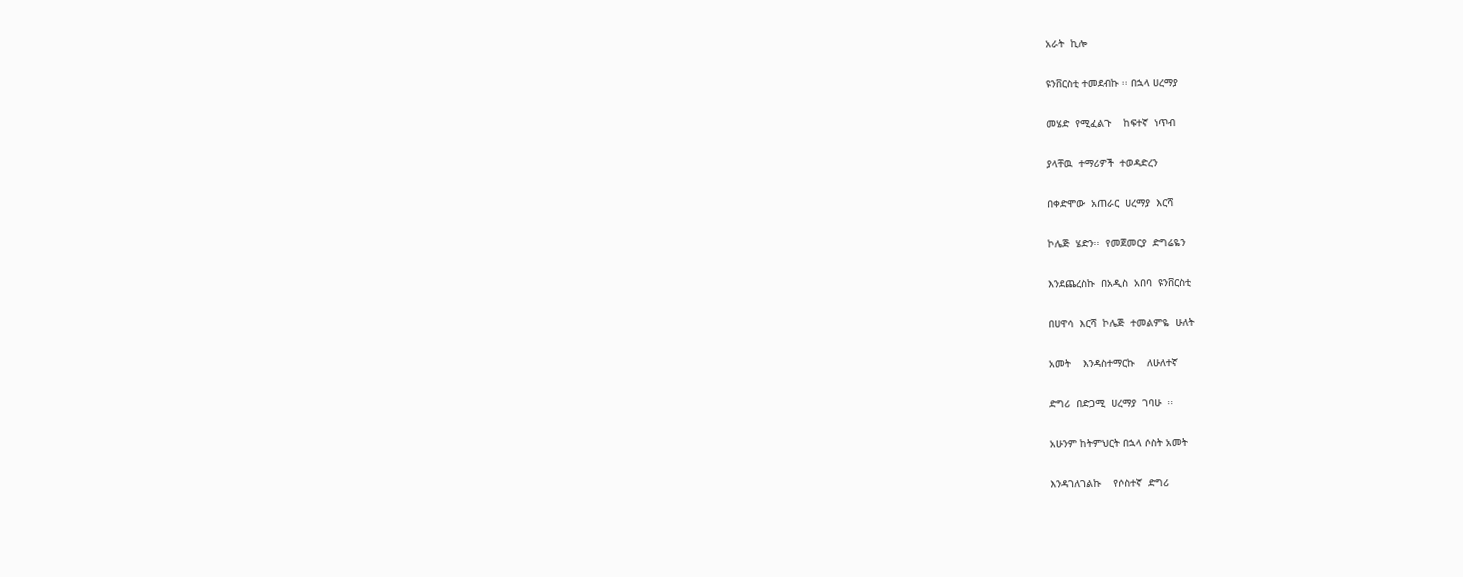አራት  ኪሎ

ዩንቨርስቲ ተመደብኩ ፡፡ በኋላ ሀረማያ

መሄድ  የሚፈልጉ    ከፍተኛ  ነጥብ

ያላቸዉ  ተማሪዎች  ተወዳድረን

በቀድሞው  አጠራር  ሀረማያ  እርሻ

ኮሌጅ  ሄድን፡፡  የመጀመርያ  ድግሬዬን

እንደጨረስኩ  በአዲስ  አበባ  ዩንቨርስቲ

በሀዋሳ  እርሻ  ኮሌጅ  ተመልምዬ  ሁለት

አመት    እንዳስተማርኩ    ለሁለተኛ

ድግሪ  በድጋሚ  ሀረማያ  ገባሁ  ፡፡

አሁንም ከትምህርት በኋላ ሶስት አመት

እንዳገለገልኩ    የሶስተኛ  ድግሪ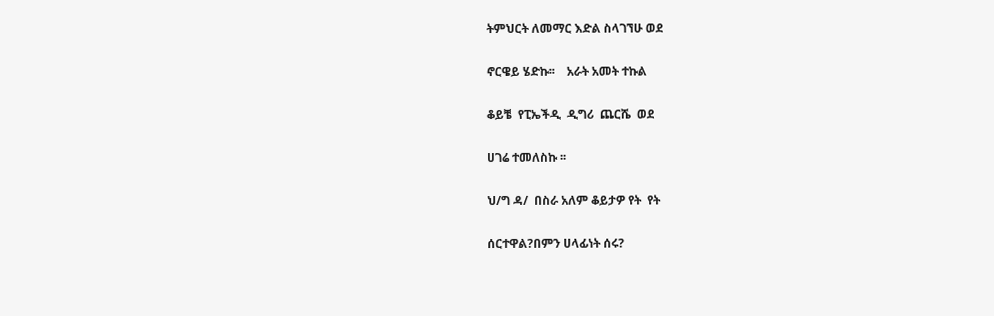ትምህርት ለመማር እድል ስላገኘሁ ወደ

ኖርዌይ ሄድኩ፡፡    አራት አመት ተኩል

ቆይቼ  የፒኤችዲ  ዲግሪ  ጨርሼ  ወደ

ሀገሬ ተመለስኩ ፡፡

ህ/ግ ዳ/  በስራ አለም ቆይታዎ የት  የት

ሰርተዋል?በምን ሀላፊነት ሰሩ?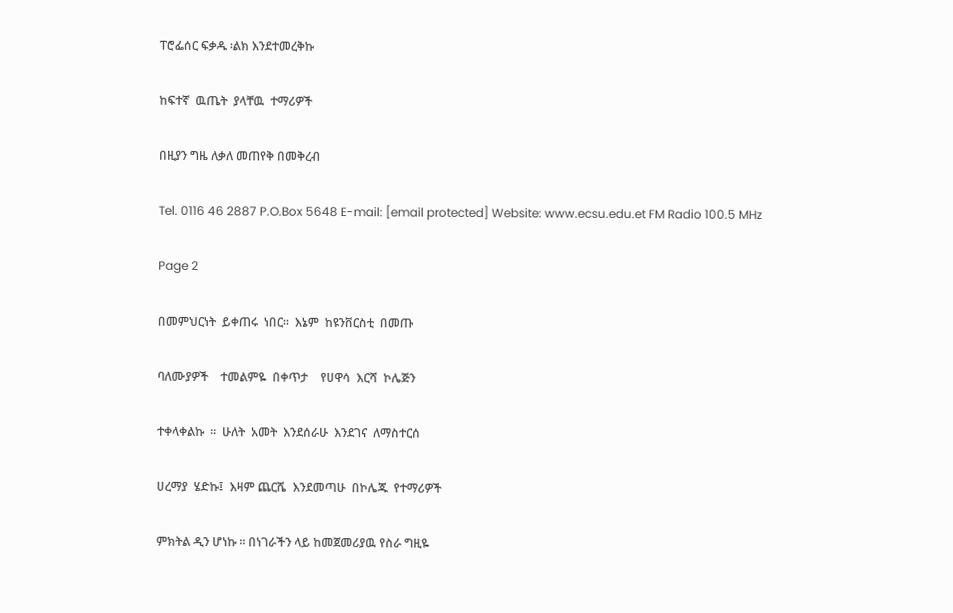ፐሮፌሰር ፍቃዱ ፡ልክ እንደተመረቅኩ

ከፍተኛ  ዉጤት  ያላቸዉ  ተማሪዎች

በዚያን ግዜ ለቃለ መጠየቅ በመቅረብ

Tel. 0116 46 2887 P.O.Box 5648 E-mail: [email protected] Website: www.ecsu.edu.et FM Radio 100.5 MHz

Page 2

በመምህርነት  ይቀጠሩ  ነበር፡፡  እኔም  ከዩንቨርስቲ  በመጡ

ባለሙያዎች    ተመልምዬ  በቀጥታ    የሀዋሳ  እርሻ  ኮሌጅን

ተቀላቀልኩ  ፡፡  ሁለት  አመት  እንደሰራሁ  እንደገና  ለማስተርሰ

ሀረማያ  ሄድኩ፤  እዛም ጨርሼ  እንደመጣሁ  በኮሌጁ  የተማሪዎች

ምክትል ዲን ሆነኩ ፡፡ በነገራችን ላይ ከመጀመሪያዉ የስራ ግዚዬ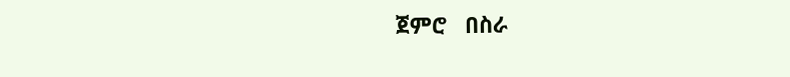ጀምሮ   በስራ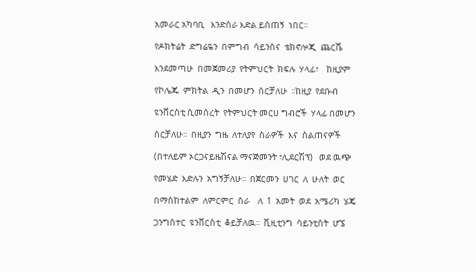አመራር አካባቢ   እንድሰራ እድል ይሰጠኝ  ነበር፡፡

የዶክትሬት  ድግሬዬን  በምግብ  ሳይንስና  ቴክኖሎጂ  ጨርሼ

እንደመጣሁ  በመጀመሪያ  የትምህርት  ክፍሉ  ሃላፊ፣    ከዚያም

የኮሌጁ  ምክትል  ዲን  በመሆን  ሰርቻለሁ  ፡፡ከዚያ  የደቡብ

ዩንቨርስቲ ሲመሰረት  የትምህርት መርሀ ግብሮች  ሃላፊ በመሆን

ሰርቻለሁ፡፡  በዚያን  ግዜ  ለተለያየ  ስራዎች  እና  ስልጠናዎች

(በተለይም ኦርጋናይዜሽናል ማናጅመንት ፣ሊደርሽፕ)   ወደ ዉጭ

የመሄድ  እድሉን  አግኝቻለሁ፡፡  በጀርመን  ሀገር  ለ  ሁለት  ወር

በማስከተልም  ለምርምር  ስራ    ለ  1  አመት  ወደ  አሜሪካ  ሄጄ

ጋንግሰተር  ዩንቨርስቲ  ቆይቻለዉ፡፡  ቪዚቲንግ  ሳይንቲስት  ሆኜ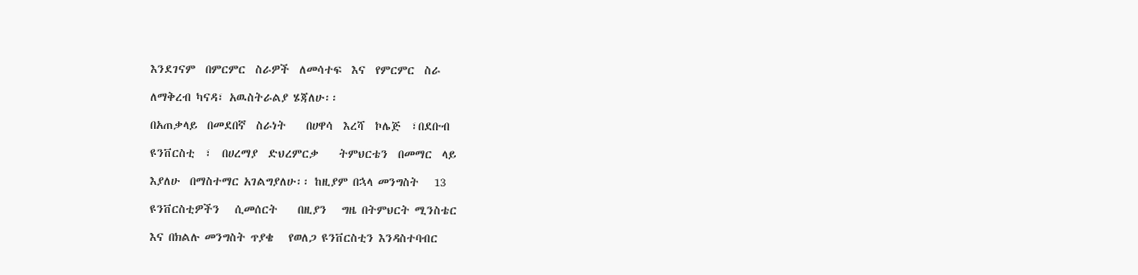እንደገናም  በምርምር  ስራዎች  ለመሳተፍ  እና  የምርምር  ስራ

ለማቅረብ ካናዳ፣ አዉስትራልያ ሄጃለሁ፡፡

በአጠቃላይ  በመደበኛ  ስራነት    በሀዋሳ  እረሻ  ኮሌጅ  ፣በደቡብ

ዩንቨርስቲ  ፣  በሀረማያ  ድህረምርቃ    ትምህርቴን  በመማር  ላይ

እያለሁ  በማስተማር አገልግያለሁ፡፡ ከዚያም በኋላ መንግስት   13

ዩንቨርስቲዎችን   ሲመሰርት    በዚያን   ግዜ በትምህርት ሚንስቴር

እና በክልሉ መንግስት ጥያቄ   የወለጋ ዩንቨርስቲን እንዳስተባብር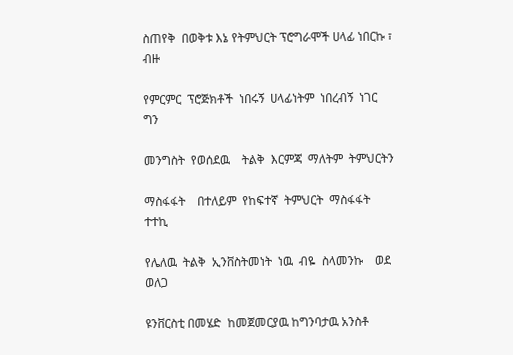ስጠየቅ  በወቅቱ እኔ የትምህርት ፕሮግራሞች ሀላፊ ነበርኩ ፣ ብዙ

የምርምር  ፕሮጅክቶች  ነበሩኝ  ሀላፊነትም  ነበረብኝ  ነገር  ግን

መንግስት  የወሰደዉ    ትልቅ  እርምጃ  ማለትም  ትምህርትን

ማስፋፋት    በተለይም  የከፍተኛ  ትምህርት  ማስፋፋት  ተተኪ

የሌለዉ  ትልቅ  ኢንቨስትመነት  ነዉ  ብዬ  ስላመንኩ    ወደ  ወለጋ

ዩንቨርስቲ በመሄድ  ከመጀመርያዉ ከግንባታዉ አንስቶ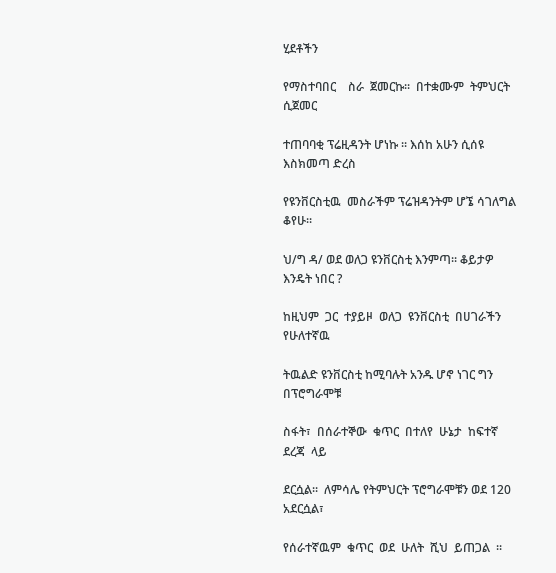ሂደቶችን

የማስተባበር    ስራ  ጀመርኩ፡፡  በተቋሙም  ትምህርት  ሲጀመር

ተጠባባቂ ፕሬዚዳንት ሆነኩ ፡፡ እሰከ አሁን ሲሰዩ እስክመጣ ድረስ

የዩንቨርስቲዉ  መስራችም ፕሬዝዳንትም ሆኜ ሳገለግል ቆየሁ፡፡

ህ/ግ ዳ/ ወደ ወለጋ ዩንቨርስቲ እንምጣ፡፡ ቆይታዎ እንዴት ነበር ?

ከዚህም  ጋር  ተያይዞ  ወለጋ  ዩንቨርስቲ  በሀገራችን  የሁለተኛዉ

ትዉልድ ዩንቨርስቲ ከሚባሉት አንዱ ሆኖ ነገር ግን በፕሮግራሞቹ

ስፋት፣  በሰራተኞው  ቁጥር  በተለየ  ሁኔታ  ከፍተኛ  ደረጃ  ላይ

ደርሷል፡፡  ለምሳሌ የትምህርት ፕሮግራሞቹን ወደ 120 አደርሷል፣

የሰራተኛዉም  ቁጥር  ወደ  ሁለት  ሺህ  ይጠጋል  ፡፡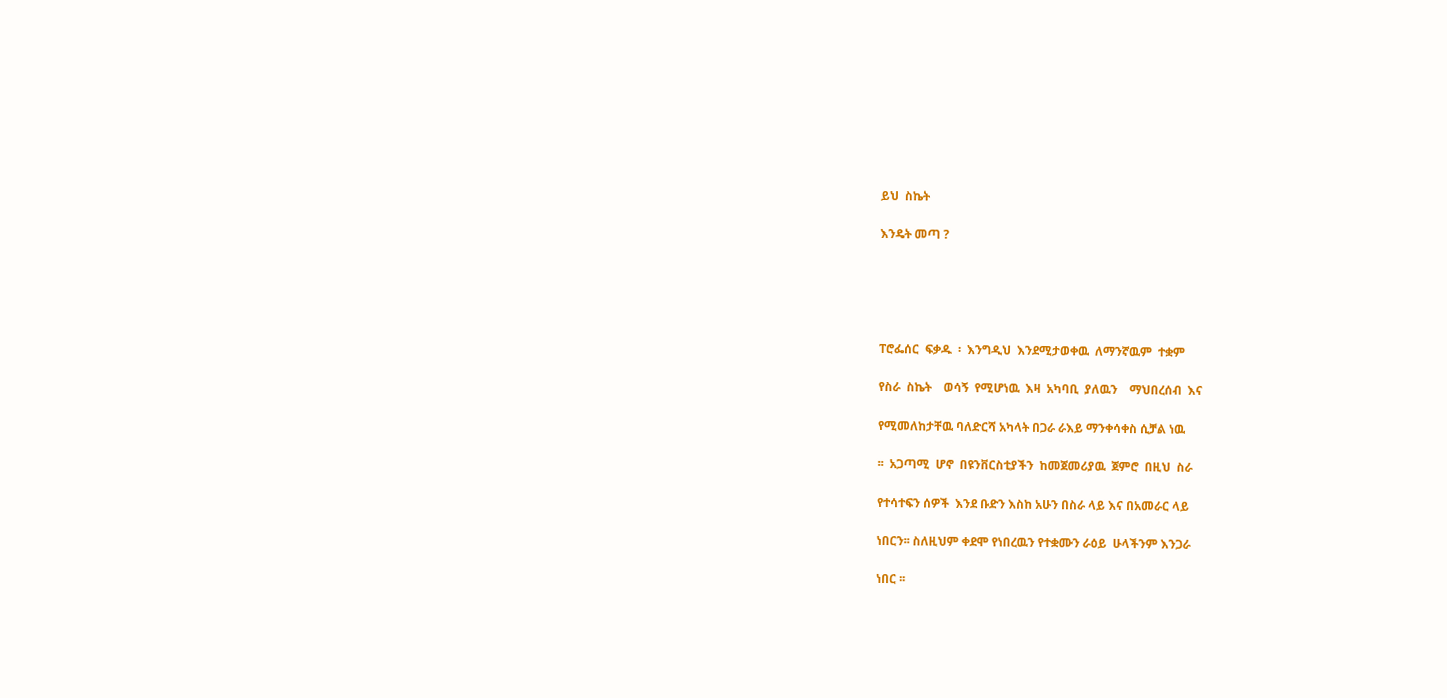ይህ  ስኬት

እንዴት መጣ ?





ፐሮፌሰር  ፍቃዱ  ፡  እንግዲህ  እንደሚታወቀዉ  ለማንኛዉም  ተቋም

የስራ  ስኬት    ወሳኝ  የሚሆነዉ  እዛ  አካባቢ  ያለዉን    ማህበረሰብ  እና

የሚመለከታቸዉ ባለድርሻ አካላት በጋራ ራእይ ማንቀሳቀስ ሲቻል ነዉ

፡፡  አጋጣሚ  ሆኖ  በዩንቨርስቲያችን  ከመጀመሪያዉ  ጀምሮ  በዚህ  ስራ

የተሳተፍን ሰዎች  እንደ ቡድን እስከ አሁን በስራ ላይ እና በአመራር ላይ

ነበርን፡፡ ስለዚህም ቀደሞ የነበረዉን የተቋሙን ራዕይ  ሁላችንም እንጋራ

ነበር ፡፡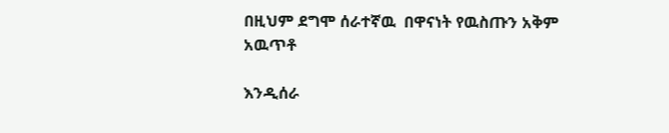በዚህም ደግሞ ሰራተኛዉ  በዋናነት የዉስጡን አቅም አዉጥቶ

እንዲሰራ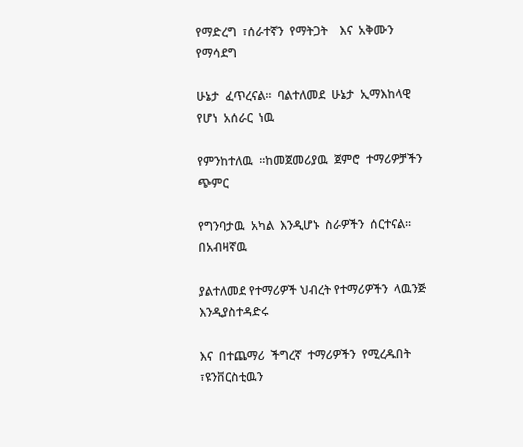የማድረግ  ፣ሰራተኛን  የማትጋት    እና  አቅሙን  የማሳደግ

ሁኔታ  ፈጥረናል፡፡  ባልተለመደ  ሁኔታ  ኢማእከላዊ  የሆነ  አሰራር  ነዉ

የምንከተለዉ  ፡፡ከመጀመሪያዉ  ጀምሮ  ተማሪዎቻችን  ጭምር

የግንባታዉ  አካል  እንዲሆኑ  ስራዎችን  ሰርተናል፡፡    በአብዛኛዉ

ያልተለመደ የተማሪዎች ህብረት የተማሪዎችን  ላዉንጅ እንዲያስተዳድሩ

እና  በተጨማሪ  ችግረኛ  ተማሪዎችን  የሚረዱበት  ፣ዩንቨርስቲዉን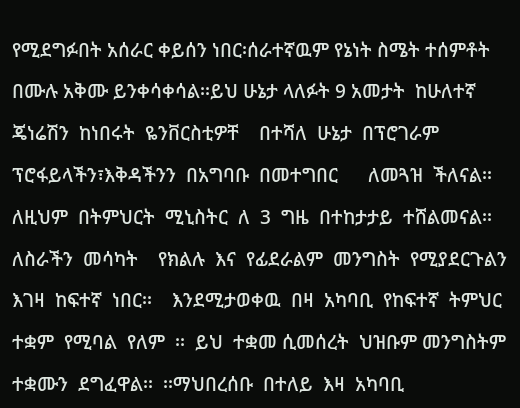የሚደግፉበት አሰራር ቀይሰን ነበር፡ሰራተኛዉም የኔነት ስሜት ተሰምቶት

በሙሉ አቅሙ ይንቀሳቀሳል፡፡ይህ ሁኔታ ላለፉት 9 አመታት  ከሁለተኛ

ጄነሬሽን  ከነበሩት  ዬንቨርስቲዎቸ    በተሻለ  ሁኔታ  በፕሮገራም

ፕሮፋይላችን፣እቅዳችንን  በአግባቡ  በመተግበር      ለመጓዝ  ችለናል፡፡

ለዚህም  በትምህርት  ሚኒስትር  ለ  3  ግዜ  በተከታታይ  ተሸልመናል፡፡

ለስራችን  መሳካት    የክልሉ  እና  የፊደራልም  መንግስት  የሚያደርጉልን

እገዛ  ከፍተኛ  ነበር፡፡    እንደሚታወቀዉ  በዛ  አካባቢ  የከፍተኛ  ትምህር

ተቋም  የሚባል  የለም  ፡፡  ይህ  ተቋመ ሲመሰረት  ህዝቡም መንግስትም

ተቋሙን  ደግፈዋል፡፡  ፡፡ማህበረሰቡ  በተለይ  እዛ  አካባቢ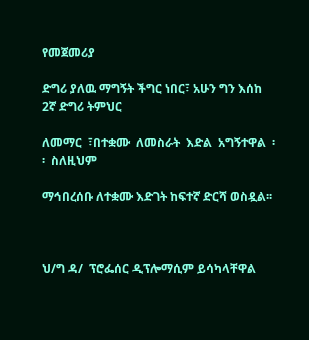የመጀመሪያ

ድግሪ ያለዉ ማግኝት ችግር ነበር፣ አሁን ግን እሰከ 2ኛ ድግሪ ትምህር

ለመማር  ፣በተቋሙ  ለመስራት  እድል  አግኝተዋል  ፡፡  ስለዚህም

ማኅበረሰቡ ለተቋሙ እድገት ከፍተኛ ድርሻ ወስዷል፡፡



ህ/ግ ዳ/  ፕሮፌሰር ዲፕሎማሲም ይሳካላቸዋል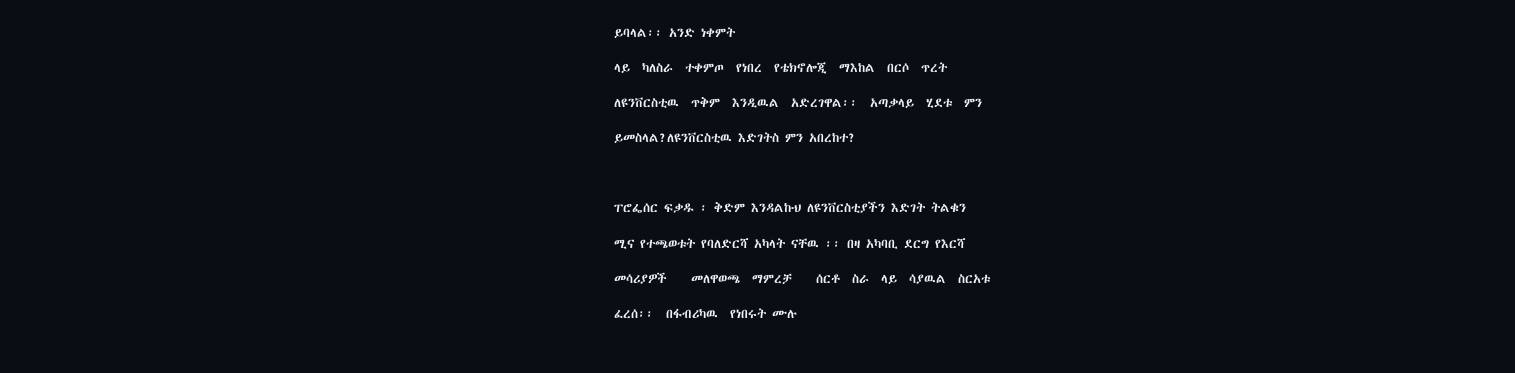ይባላል፡፡ አንድ ነቀምት

ላይ  ካለስራ  ተቀምጦ  የነበረ  የቴክኖሎጂ  ማእከል  በርሶ  ጥረት

ለዩንቨርስቲዉ  ጥቅም  እንዲዉል  አድረገዋል፡፡  አጣቃላይ  ሂደቱ  ምን

ይመስላል?ለዩንቨርስቲዉ እድገትስ ምን አበረከተ?



ፐሮፌሰር ፍቃዱ ፡ ቅድም እንዳልኩህ ለዩንቨርስቲያችን እድገት ትልቁን

ሚና የተጫወቱት የባለድርሻ አካላት ናቸዉ ፡፡ በዛ አካባቢ ደርግ የእርሻ

መሳሪያዎች    መለዋወጫ  ማምረቻ    ሰርቶ  ስራ  ላይ  ሳያዉል  ስርአቱ

ፈረሰ፡፡  በፋብሪካዉ  የነበሩት ሙሉ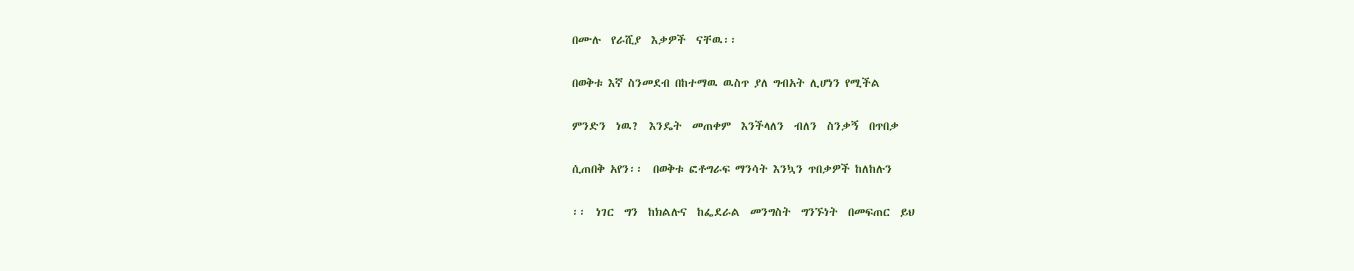በሙሉ  የራሺያ  እቃዎች  ናቸዉ፡፡

በወቅቱ እኛ ስንመደብ በከተማዉ ዉስጥ ያለ ግብአት ሊሆነን የሚችል

ምንድን  ነዉ?  እንዴት  መጠቀም  እንችላለን  ብለን  ስንቃኝ  በጥበቃ

ሲጠበቅ አየን፡፡  በወቅቱ ፎቶግራፍ ማንሳት እንኳን ጥበቃዎች ከለከሉን

፡፡  ነገር  ግን  ከክልሉና  ከፌደራል  መንግስት  ግንኙነት  በመፍጠር  ይህ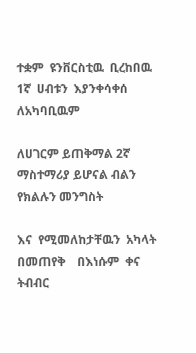ተቋም  ዩንቨርስቲዉ  ቢረከበዉ  1ኛ  ሀብቱን  እያንቀሳቀሰ  ለአካባቢዉም

ለሀገርም ይጠቅማል 2ኛ ማስተማሪያ ይሆናል ብልን  የክልሉን መንግስት

እና  የሚመለከታቸዉን  አካላት    በመጠየቅ    በእነሱም  ቀና  ትብብር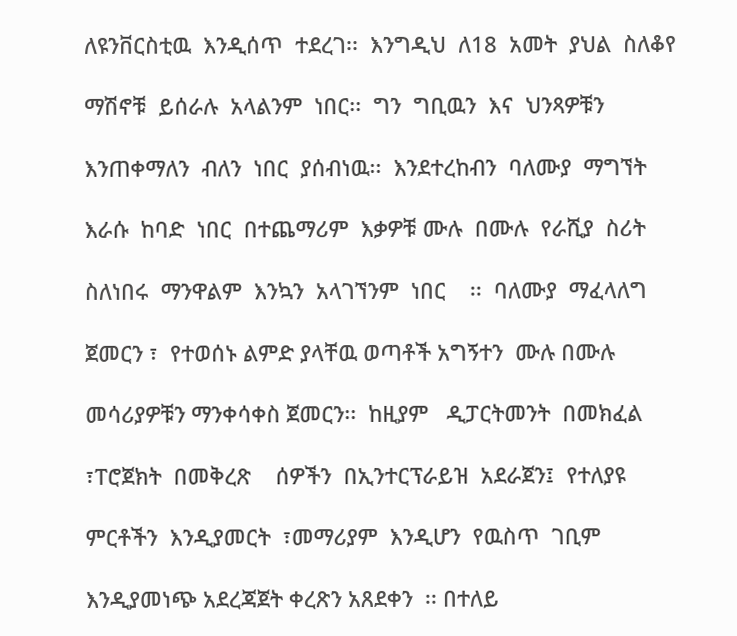ለዩንቨርስቲዉ  እንዲሰጥ  ተደረገ፡፡  እንግዲህ  ለ18  አመት  ያህል  ስለቆየ

ማሽኖቹ  ይሰራሉ  አላልንም  ነበር፡፡  ግን  ግቢዉን  እና  ህንጻዎቹን

እንጠቀማለን  ብለን  ነበር  ያሰብነዉ፡፡  እንደተረከብን  ባለሙያ  ማግኘት

እራሱ  ከባድ  ነበር  በተጨማሪም  እቃዎቹ ሙሉ  በሙሉ  የራሺያ  ስሪት

ስለነበሩ  ማንዋልም  እንኳን  አላገኘንም  ነበር    ፡፡  ባለሙያ  ማፈላለግ

ጀመርን ፣  የተወሰኑ ልምድ ያላቸዉ ወጣቶች አግኝተን  ሙሉ በሙሉ

መሳሪያዎቹን ማንቀሳቀስ ጀመርን፡፡  ከዚያም   ዲፓርትመንት  በመክፈል

፣ፐሮጀክት  በመቅረጽ    ሰዎችን  በኢንተርፕራይዝ  አደራጀን፤  የተለያዩ

ምርቶችን  እንዲያመርት  ፣መማሪያም  እንዲሆን  የዉስጥ  ገቢም

እንዲያመነጭ አደረጃጀት ቀረጽን አጸደቀን  ፡፡ በተለይ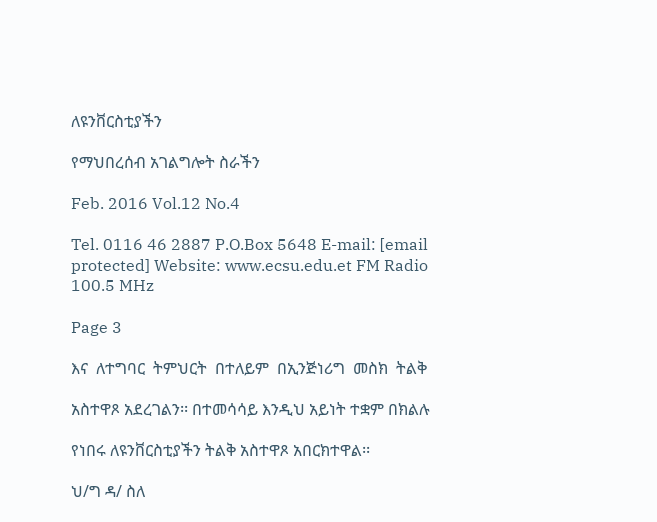ለዩንቨርስቲያችን

የማህበረሰብ አገልግሎት ስራችን

Feb. 2016 Vol.12 No.4

Tel. 0116 46 2887 P.O.Box 5648 E-mail: [email protected] Website: www.ecsu.edu.et FM Radio 100.5 MHz

Page 3

እና  ለተግባር  ትምህርት  በተለይም  በኢንጅነሪግ  መስክ  ትልቅ

አስተዋጾ አደረገልን፡፡ በተመሳሳይ እንዲህ አይነት ተቋም በክልሉ

የነበሩ ለዩንቨርስቲያችን ትልቅ አስተዋጾ አበርክተዋል፡፡

ህ/ግ ዳ/ ስለ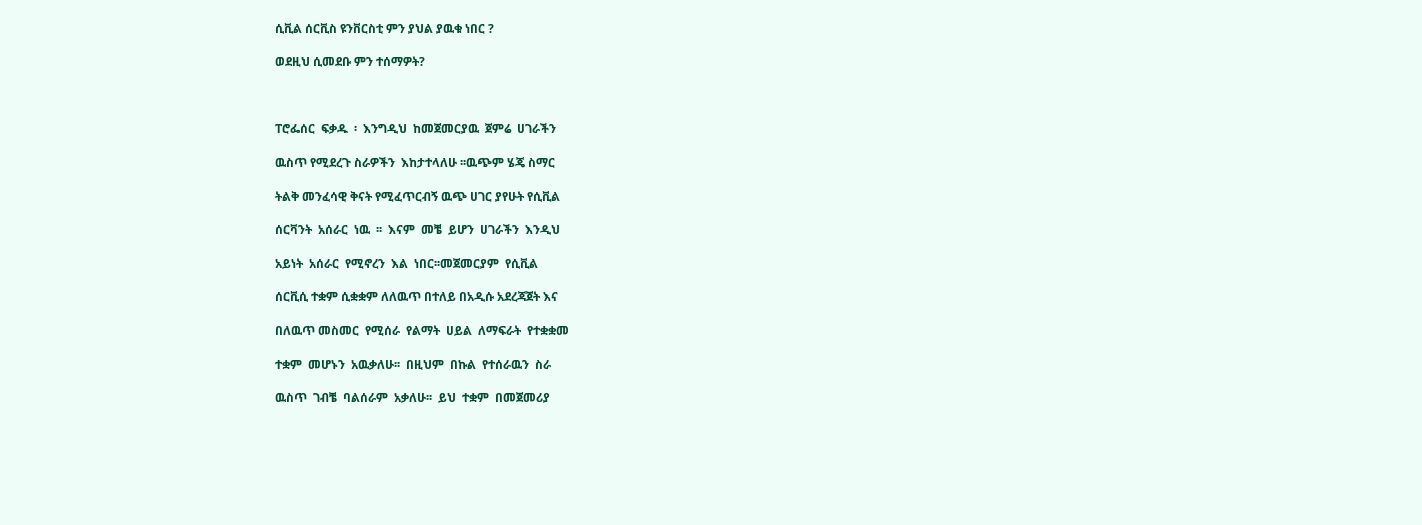ሲቪል ሰርቪስ ዩንቨርስቲ ምን ያህል ያዉቁ ነበር ?

ወደዚህ ሲመደቡ ምን ተሰማዎት?



ፐሮፌሰር  ፍቃዱ  ፡  እንግዲህ  ከመጀመርያዉ  ጀምሬ  ሀገራችን

ዉስጥ የሚደረጉ ስራዎችን  እከታተላለሁ ፡፡ዉጭም ሄጄ ስማር

ትልቅ መንፈሳዊ ቅናት የሚፈጥርብኝ ዉጭ ሀገር ያየሁት የሲቪል

ሰርቫንት  አሰራር  ነዉ  ፡፡  እናም  መቼ  ይሆን  ሀገራችን  እንዲህ

አይነት  አሰራር  የሚኖረን  እል  ነበር፡፡መጀመርያም  የሲቪል

ሰርቪሲ ተቋም ሲቋቋም ለለዉጥ በተለይ በአዲሱ አደረጃጀት እና

በለዉጥ መስመር  የሚሰራ  የልማት  ሀይል  ለማፍራት  የተቋቋመ

ተቋም  መሆኑን  አዉቃለሁ፡፡  በዚህም  በኩል  የተሰራዉን  ስራ

ዉስጥ  ገብቼ  ባልሰራም  አቃለሁ፡፡  ይህ  ተቋም  በመጀመሪያ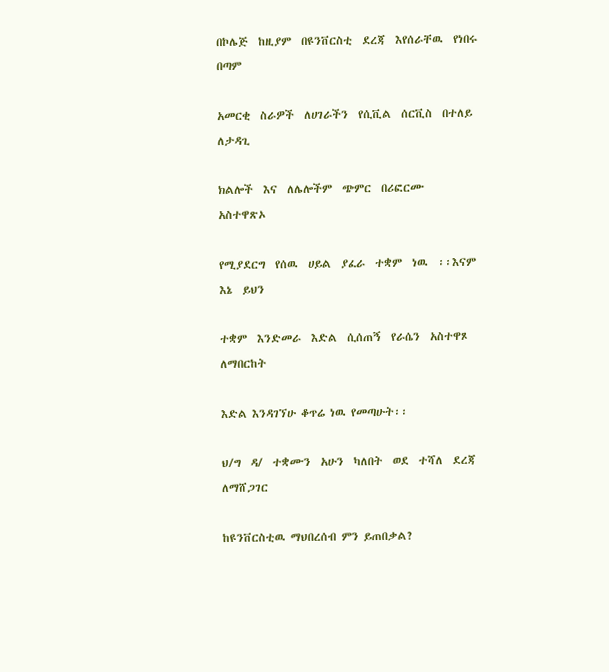በኮሌጅ  ከዚያም  በዩንቨርስቲ  ደረጃ  እየሰራቸዉ  የነበሩ  በጣም

አመርቂ  ስራዎች  ለሀገራችን  የሲቪል  ሰርቪስ  በተለይ  ለታዳጊ

ክልሎች  እና  ለሌሎችም  ጭምር  በሪፎርሙ  አስተዋጽኦ

የሚያደርግ  የሰዉ  ሀይል  ያፈራ  ተቋም  ነዉ  ፡፡እናም  እኔ  ይህን

ተቋም  እንድመራ  እድል  ሲሰጠኝ  የራሴን  አስተዋጾ  ለማበርከት

እድል እንዳገኘሁ ቆጥሬ ነዉ የመጣሁት፡፡

ህ/ግ  ዳ/  ተቋሙን  አሁን  ካለበት  ወደ  ተሻለ  ደረጃ  ለማሸጋገር

ከዩንቨርስቲዉ ማህበረሰብ ምን ይጠበቃል?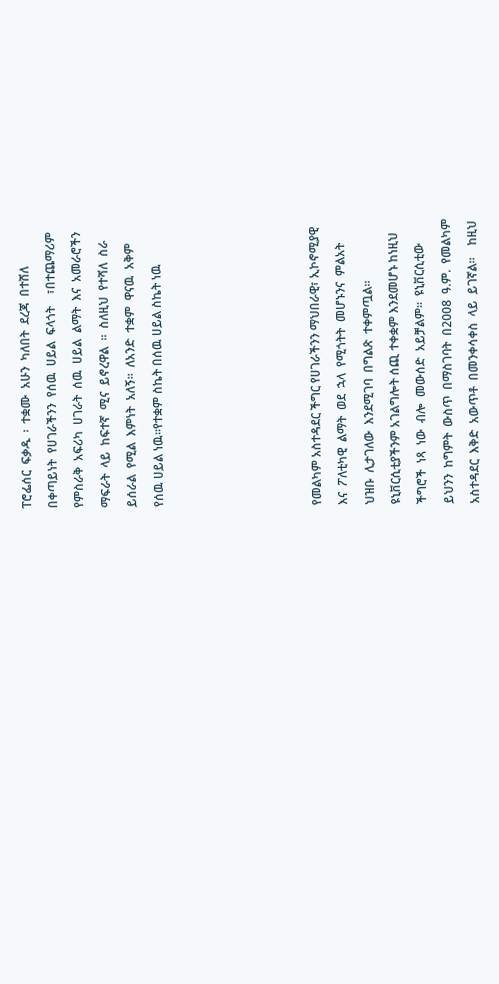ፐሮፌሰር  ፍቃዱ  ፡  ተቋሙ  አሁን  ካለበት  ደረጃ  በተሸለ

በቀጣይነት  የሀገራችንን  የሰዉ  ሀይል  ፍላጎት    ፣በተጨማሪም

የምስራቅ  አፍሪካ  ሀገራት  ሰዉ  ሀይል  ልማት  እና  አመራሮችን

ማፍራት  ላይ  ከፍተኛ  ሚና  ይኖረዋል  ፡፡  ስለዚህ  የተሻለ  ስራ

ይሰራል  የሚል  እምነት  አለኝ፡፡  ለአንድ  ተቋም  ዋናዉ  አቅም

የሰዉ ሀይል ነዉ፡፡የተቋም ስኬት በሰዉ ሀይል ስኬት ነዉ











የመልካም አስተዳደር ችግር የሀገራችንን ማህበራዊ፣ ኢኮኖሚያዊ

እና  ፖለቲካዊ  ልማት  ወደ  ኋላ  የሚጎትት  መሆኑንና  ምልአት

ህዝቡ  ሊታገለው  እንደሚገባ  በግልጽ  ተቀምጧል፡፡

ዩኒቨርሲቲያችንም አገልግሎት ሰጪ ተቀቋም እንደመሆኑ ከነዚህ

ችግሮች  ነጻ  ነው  ብሎ  መውሰድ  አይቻልም፡፡  ዩኒቨርሲቲው

ይህንን  ከግምት  ውስጥ  በማስገባት  በ2008  ዓ.ም.  የመልካም

አስተዳደር  እቅድ  አውጥቶ  በመንቀሳቀስ  ላይ  ይገኛል፡፡    ከዚህ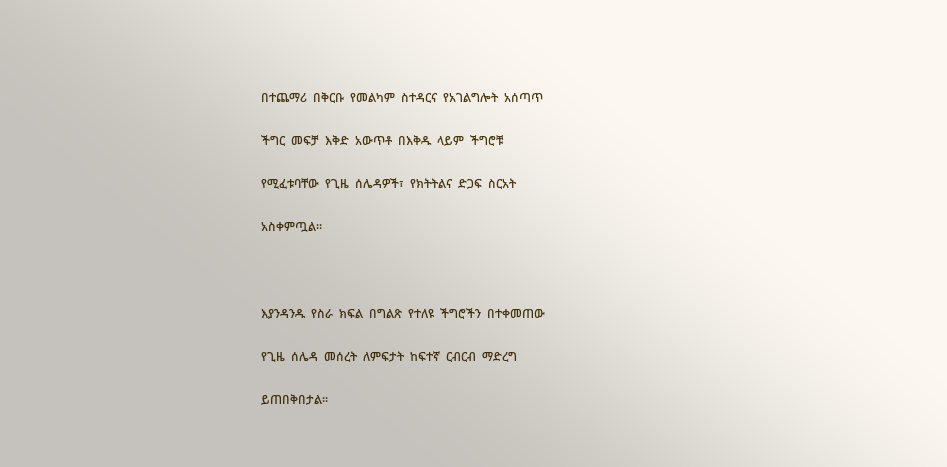በተጨማሪ  በቅርቡ  የመልካም  ስተዳርና  የአገልግሎት  አሰጣጥ

ችግር  መፍቻ  እቅድ  አውጥቶ  በእቅዱ  ላይም  ችግሮቹ

የሚፈቱባቸው  የጊዜ  ሰሌዳዎች፣  የክትትልና  ድጋፍ  ስርአት

አስቀምጧል፡፡



እያንዳንዱ  የስራ  ክፍል  በግልጽ  የተለዩ  ችግሮችን  በተቀመጠው

የጊዜ  ሰሌዳ  መሰረት  ለምፍታት  ከፍተኛ  ርብርብ  ማድረግ

ይጠበቅበታል፡፡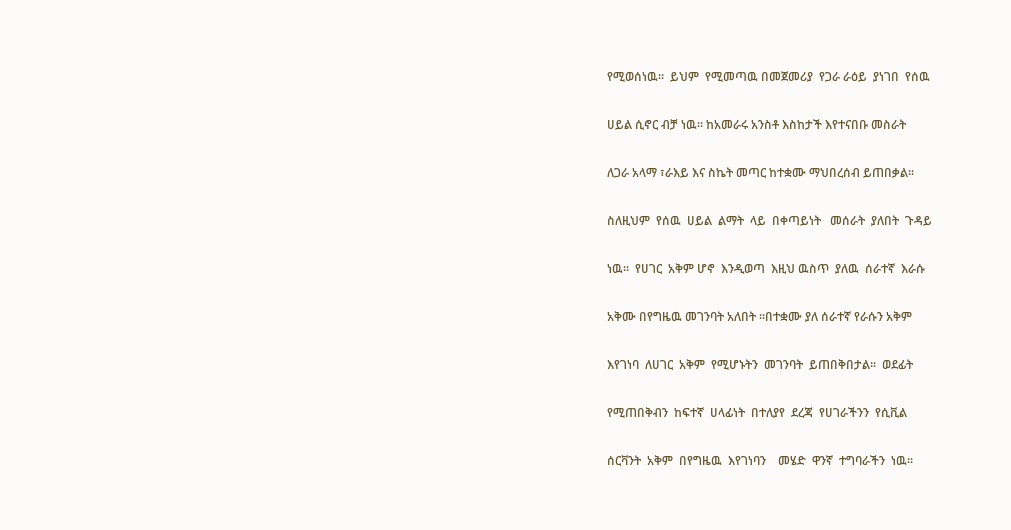የሚወሰነዉ፡፡  ይህም  የሚመጣዉ በመጀመሪያ  የጋራ ራዕይ  ያነገበ  የሰዉ

ሀይል ሲኖር ብቻ ነዉ፡፡ ከአመራሩ አንስቶ እስከታች እየተናበቡ መስራት

ለጋራ አላማ ፣ራእይ እና ስኬት መጣር ከተቋሙ ማህበረሰብ ይጠበቃል፡፡

ስለዚህም  የሰዉ  ሀይል  ልማት  ላይ  በቀጣይነት   መሰራት  ያለበት  ጉዳይ

ነዉ፡፡  የሀገር  አቅም ሆኖ  እንዲወጣ  እዚህ ዉስጥ  ያለዉ  ሰራተኛ  እራሱ

አቅሙ በየግዜዉ መገንባት አለበት ፡፡በተቋሙ ያለ ሰራተኛ የራሱን አቅም

እየገነባ  ለሀገር  አቅም  የሚሆኑትን  መገንባት  ይጠበቅበታል፡፡  ወደፊት

የሚጠበቅብን  ከፍተኛ  ሀላፊነት  በተለያየ  ደረጃ  የሀገራችንን  የሲቪል

ሰርቫንት  አቅም  በየግዜዉ  እየገነባን    መሄድ  ዋንኛ  ተግባራችን  ነዉ፡፡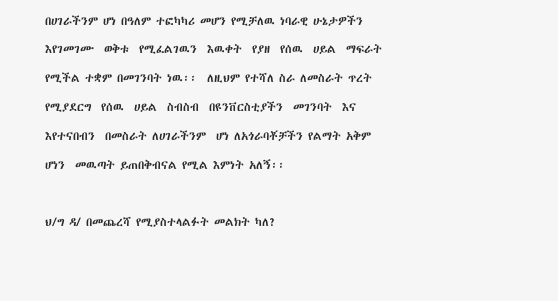በሀገራችንም ሆነ በዓለም ተፎካካሪ መሆን የሚቻለዉ ነባራዊ ሁኔታዎችን

እየገመገሙ  ወቅቱ  የሚፈልገዉን  እዉቀት  የያዘ  የሰዉ  ሀይል  ማፍራት

የሚችል ተቋም በመገንባት ነዉ፡፡  ለዚህም የተሻለ ስራ ለመስራት ጥረት

የሚያደርግ  የሰዉ  ሀይል  ስብስብ  በዩንቨርስቲያችን  መገንባት  እና

እየተናበብን  በመስራት ለሀገራችንም  ሆነ ለአጎራባቾቻችን የልማት አቅም

ሆነን  መዉጣት ይጠበቅብናል የሚል እምነት አለኝ፡፡



ህ/ግ ዳ/ በመጨረሻ የሚያስተላልፉት መልክት ካለ?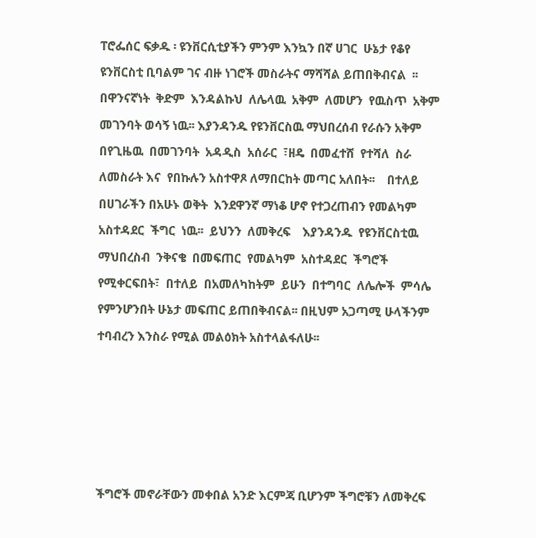ፐሮፌሰር ፍቃዱ ፡ ዩንቨርሲቲያችን ምንም እንኳን በኛ ሀገር  ሁኔታ የቆየ

ዩንቨርስቲ ቢባልም ገና ብዙ ነገሮች መስራትና ማሻሻል ይጠበቅብናል  ፡፡

በዋንናኛነት  ቅድም  እንዳልኩህ  ለሌላዉ  አቅም  ለመሆን  የዉስጥ  አቅም

መገንባት ወሳኝ ነዉ፡፡ እያንዳንዱ የዩንቨርስዉ ማህበረሰብ የራሱን አቅም

በየጊዜዉ  በመገንባት  አዳዲስ  አሰራር  ፣ዘዴ  በመፈተሸ  የተሻለ  ስራ

ለመስራት እና  የበኩሉን አስተዋጾ ለማበርከት መጣር አለበት፡፡    በተለይ

በሀገራችን በአሁኑ ወቅት  እንደዋንኛ ማነቆ ሆኖ የተጋረጠብን የመልካም

አስተዳደር  ችግር  ነዉ፡፡  ይህንን  ለመቅረፍ    እያንዳንዱ  የዩንቨርስቲዉ

ማህበረስብ  ንቅናቄ  በመፍጠር  የመልካም  አስተዳደር  ችግሮች

የሚቀርፍበት፣  በተለይ  በአመለካከትም  ይሁን  በተግባር  ለሌሎች  ምሳሌ

የምንሆንበት ሁኔታ መፍጠር ይጠበቅብናል፡፡ በዚህም አጋጣሚ ሁላችንም

ተባብረን እንስራ የሚል መልዕክት አስተላልፋለሁ፡፡











ችግሮች መኖራቸውን መቀበል አንድ እርምጃ ቢሆንም ችግሮቹን ለመቅረፍ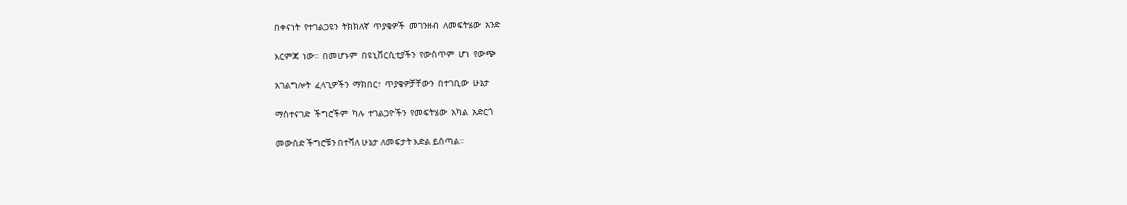በቀናነት  የተገልጋዩን  ትክክለኛ  ጥያቄዎች  መገንዘብ  ለመፍትሄው  አንድ

እርምጃ  ነው፡፡  በመሆኑም  በዩኒቨርሲቲያችን  የውስጥም  ሆነ  የውጭ

አገልግሎት  ፈላጊዎችን  ማክበር፣  ጥያቄዎቻቸውን  በተገቢው  ሁኔታ

ማስተናገድ  ችግሮችም  ካሉ  ተገልጋዮችን  የመፍትሄው  አካል  አድርጎ

መውሰድ ችግሮቹን በተሻለ ሁኔታ ለመፍታት እድል ይሰጣል፡፡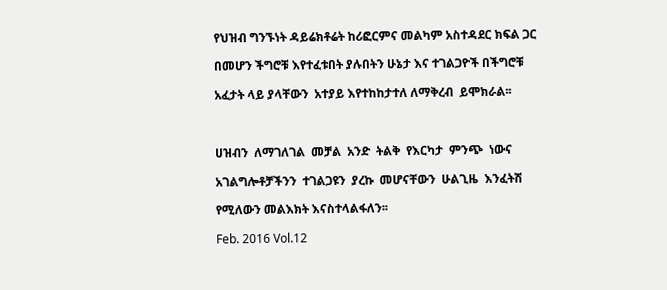የህዝብ ግንኙነት ዳይሬክቶሬት ከሪፎርምና መልካም አስተዳደር ክፍል ጋር

በመሆን ችግሮቹ እየተፈቱበት ያሉበትን ሁኔታ እና ተገልጋዮች በችግሮቹ

አፈታት ላይ ያላቸውን  አተያይ እየተከከታተለ ለማቅረብ  ይሞክራል፡፡



ሀዝብን  ለማገለገል  መቻል  አንድ  ትልቅ  የእርካታ  ምንጭ  ነውና

አገልግሎቶቻችንን  ተገልጋዩን  ያረኩ  መሆናቸውን  ሁልጊዜ  እንፈትሽ

የሚለውን መልእክት እናስተላልፋለን፡፡

Feb. 2016 Vol.12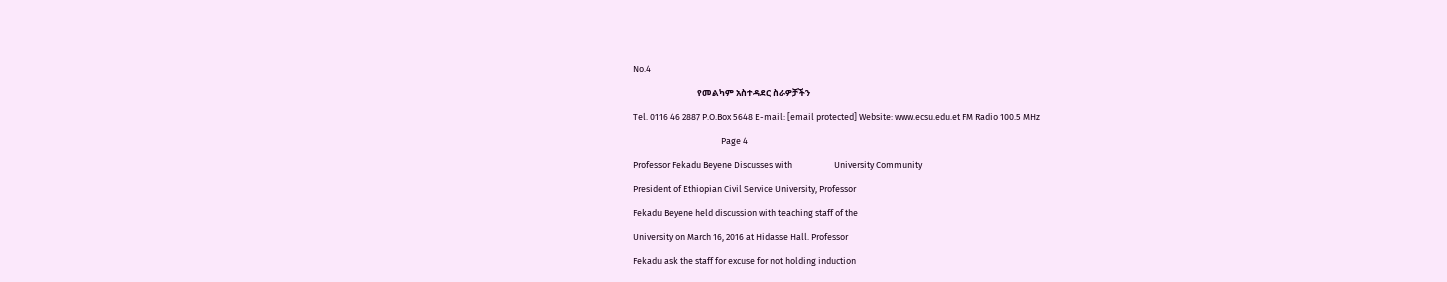No.4

                                የመልካም አስተዳደር ስራዎቻችን

Tel. 0116 46 2887 P.O.Box 5648 E-mail: [email protected] Website: www.ecsu.edu.et FM Radio 100.5 MHz

                                            Page 4

Professor Fekadu Beyene Discusses with                     University Community

President of Ethiopian Civil Service University, Professor

Fekadu Beyene held discussion with teaching staff of the

University on March 16, 2016 at Hidasse Hall. Professor

Fekadu ask the staff for excuse for not holding induction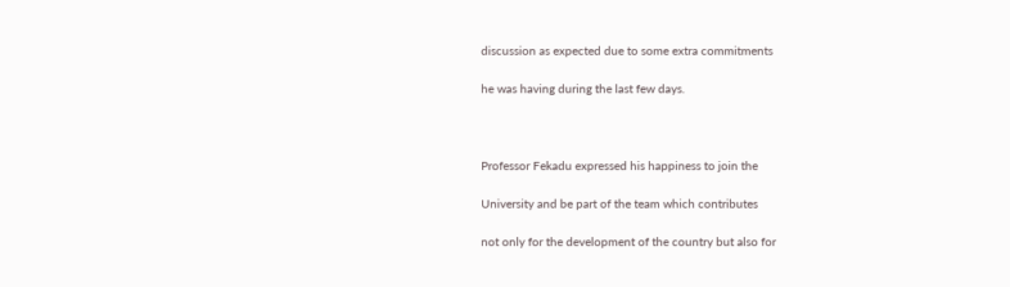discussion as expected due to some extra commitments

he was having during the last few days.



Professor Fekadu expressed his happiness to join the

University and be part of the team which contributes

not only for the development of the country but also for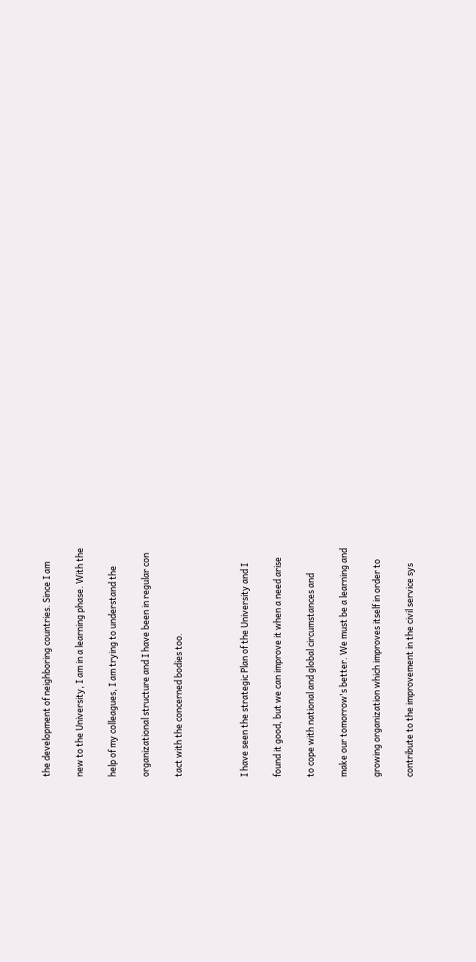the development of neighboring countries. Since I am

new to the University, I am in a learning phase. With the

help of my colleagues, I am trying to understand the

organizational structure and I have been in regular con

tact with the concerned bodies too.



I have seen the strategic Plan of the University and I

found it good, but we can improve it when a need arise

to cope with national and global circumstances and

make our tomorrow's better. We must be a learning and

growing organization which improves itself in order to

contribute to the improvement in the civil service sys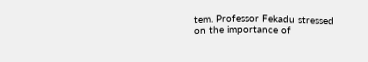tem. Professor Fekadu stressed on the importance of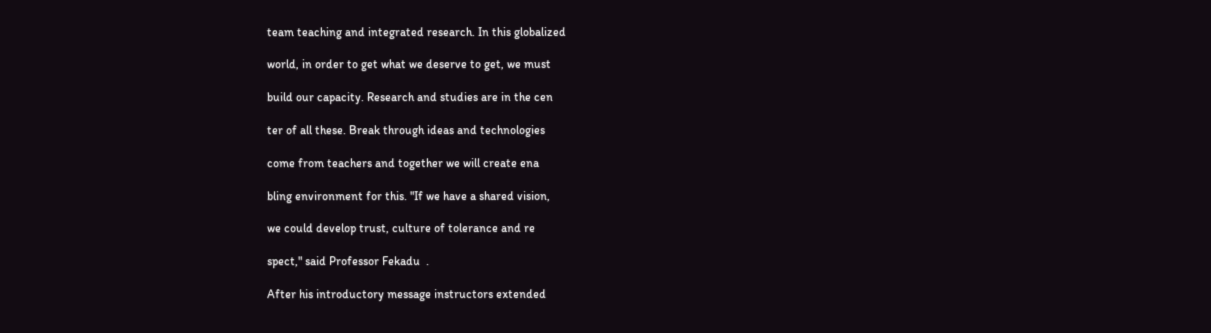team teaching and integrated research. In this globalized

world, in order to get what we deserve to get, we must

build our capacity. Research and studies are in the cen

ter of all these. Break through ideas and technologies

come from teachers and together we will create ena

bling environment for this. "If we have a shared vision,

we could develop trust, culture of tolerance and re

spect," said Professor Fekadu  .

After his introductory message instructors extended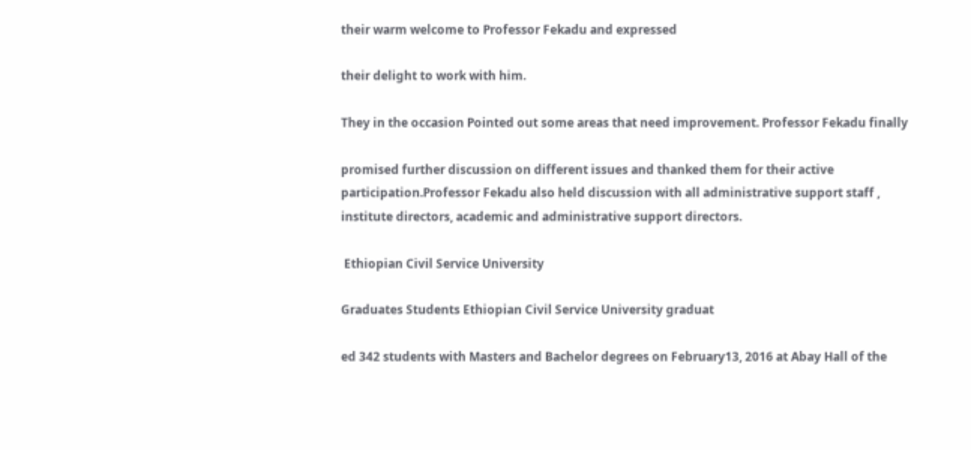their warm welcome to Professor Fekadu and expressed

their delight to work with him.

They in the occasion Pointed out some areas that need improvement. Professor Fekadu finally

promised further discussion on different issues and thanked them for their active participation.Professor Fekadu also held discussion with all administrative support staff , institute directors, academic and administrative support directors.

 Ethiopian Civil Service University

Graduates Students Ethiopian Civil Service University graduat

ed 342 students with Masters and Bachelor degrees on February13, 2016 at Abay Hall of the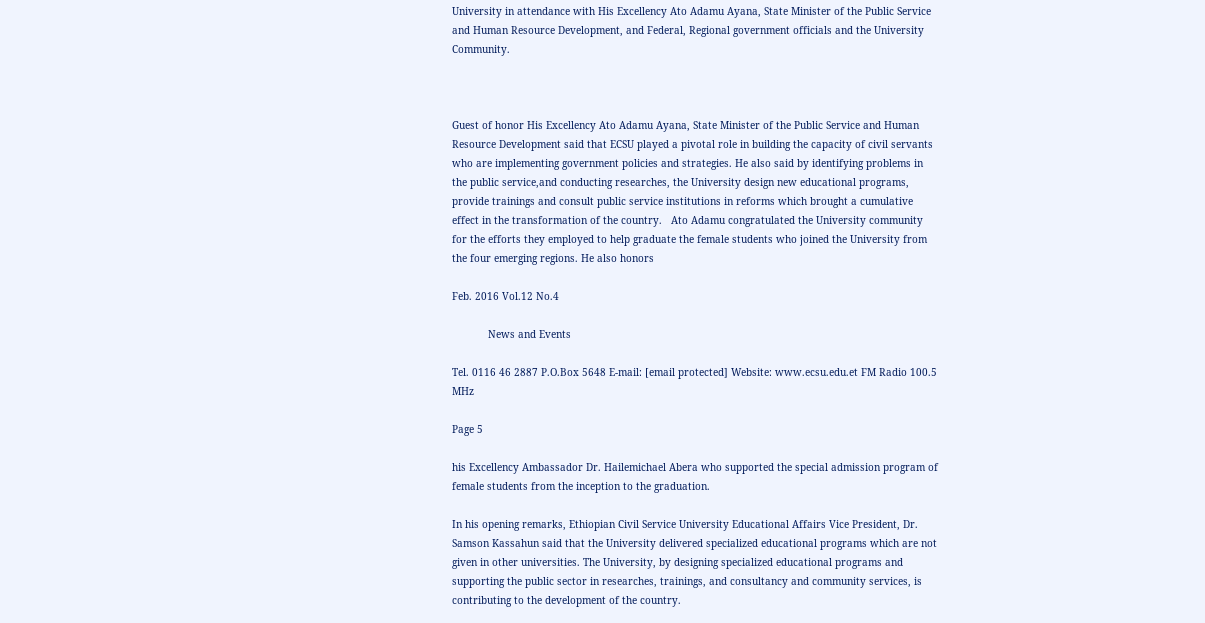University in attendance with His Excellency Ato Adamu Ayana, State Minister of the Public Service and Human Resource Development, and Federal, Regional government officials and the University Community.



Guest of honor His Excellency Ato Adamu Ayana, State Minister of the Public Service and Human Resource Development said that ECSU played a pivotal role in building the capacity of civil servants who are implementing government policies and strategies. He also said by identifying problems in the public service,and conducting researches, the University design new educational programs, provide trainings and consult public service institutions in reforms which brought a cumulative effect in the transformation of the country.   Ato Adamu congratulated the University community for the efforts they employed to help graduate the female students who joined the University from the four emerging regions. He also honors

Feb. 2016 Vol.12 No.4

            News and Events

Tel. 0116 46 2887 P.O.Box 5648 E-mail: [email protected] Website: www.ecsu.edu.et FM Radio 100.5 MHz

Page 5

his Excellency Ambassador Dr. Hailemichael Abera who supported the special admission program of female students from the inception to the graduation.

In his opening remarks, Ethiopian Civil Service University Educational Affairs Vice President, Dr. Samson Kassahun said that the University delivered specialized educational programs which are not given in other universities. The University, by designing specialized educational programs and supporting the public sector in researches, trainings, and consultancy and community services, is contributing to the development of the country.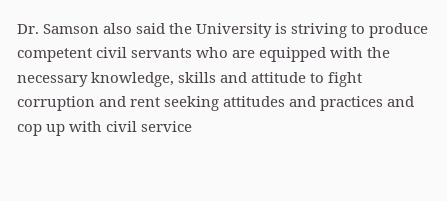Dr. Samson also said the University is striving to produce competent civil servants who are equipped with the necessary knowledge, skills and attitude to fight corruption and rent seeking attitudes and practices and cop up with civil service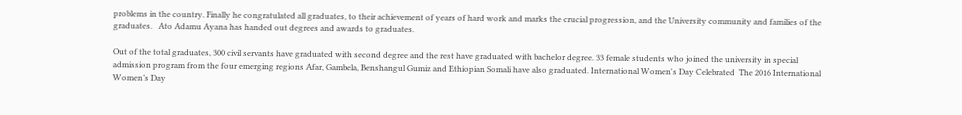problems in the country. Finally he congratulated all graduates, to their achievement of years of hard work and marks the crucial progression, and the University community and families of the graduates.   Ato Adamu Ayana has handed out degrees and awards to graduates.

Out of the total graduates, 300 civil servants have graduated with second degree and the rest have graduated with bachelor degree. 33 female students who joined the university in special admission program from the four emerging regions Afar, Gambela, Benshangul Gumiz and Ethiopian Somali have also graduated. International Women's Day Celebrated  The 2016 International Women’s Day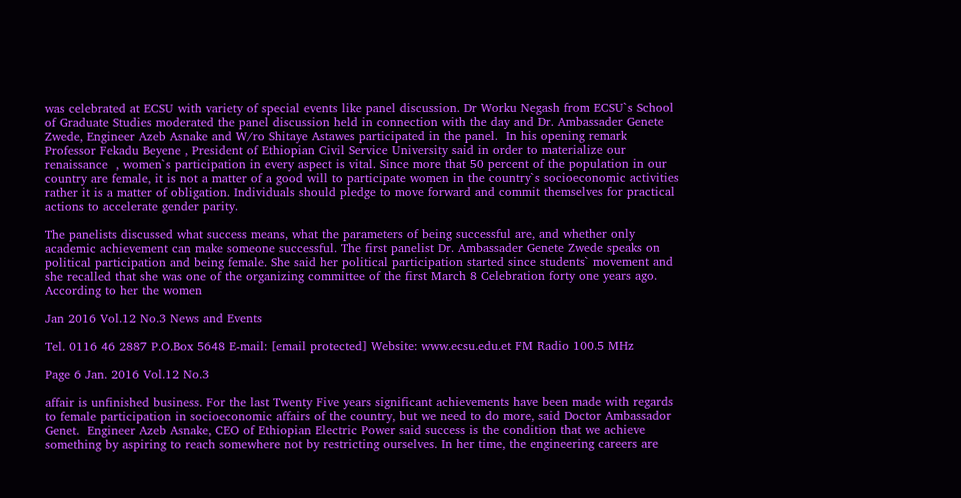was celebrated at ECSU with variety of special events like panel discussion. Dr Worku Negash from ECSU`s School of Graduate Studies moderated the panel discussion held in connection with the day and Dr. Ambassader Genete Zwede, Engineer Azeb Asnake and W/ro Shitaye Astawes participated in the panel.  In his opening remark Professor Fekadu Beyene , President of Ethiopian Civil Service University said in order to materialize our renaissance  , women`s participation in every aspect is vital. Since more that 50 percent of the population in our country are female, it is not a matter of a good will to participate women in the country`s socioeconomic activities rather it is a matter of obligation. Individuals should pledge to move forward and commit themselves for practical actions to accelerate gender parity.

The panelists discussed what success means, what the parameters of being successful are, and whether only academic achievement can make someone successful. The first panelist Dr. Ambassader Genete Zwede speaks on political participation and being female. She said her political participation started since students` movement and she recalled that she was one of the organizing committee of the first March 8 Celebration forty one years ago. According to her the women

Jan 2016 Vol.12 No.3 News and Events

Tel. 0116 46 2887 P.O.Box 5648 E-mail: [email protected] Website: www.ecsu.edu.et FM Radio 100.5 MHz

Page 6 Jan. 2016 Vol.12 No.3

affair is unfinished business. For the last Twenty Five years significant achievements have been made with regards to female participation in socioeconomic affairs of the country, but we need to do more, said Doctor Ambassador Genet.  Engineer Azeb Asnake, CEO of Ethiopian Electric Power said success is the condition that we achieve something by aspiring to reach somewhere not by restricting ourselves. In her time, the engineering careers are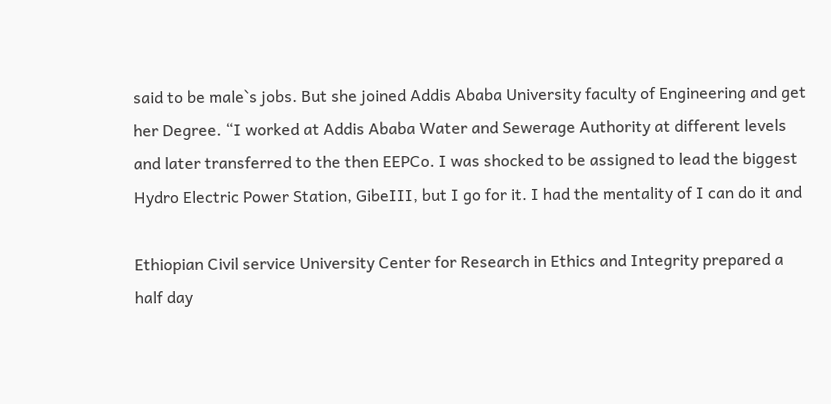said to be male`s jobs. But she joined Addis Ababa University faculty of Engineering and get her Degree. “I worked at Addis Ababa Water and Sewerage Authority at different levels and later transferred to the then EEPCo. I was shocked to be assigned to lead the biggest Hydro Electric Power Station, GibeIII, but I go for it. I had the mentality of I can do it and

Ethiopian Civil service University Center for Research in Ethics and Integrity prepared a half day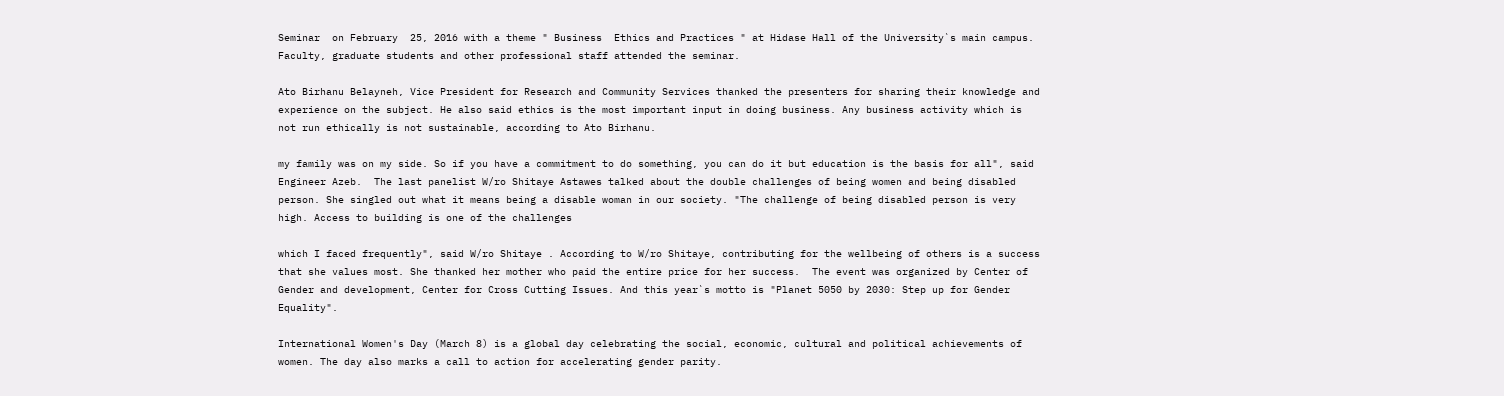Seminar  on February  25, 2016 with a theme " Business  Ethics and Practices " at Hidase Hall of the University`s main campus. Faculty, graduate students and other professional staff attended the seminar.

Ato Birhanu Belayneh, Vice President for Research and Community Services thanked the presenters for sharing their knowledge and experience on the subject. He also said ethics is the most important input in doing business. Any business activity which is not run ethically is not sustainable, according to Ato Birhanu.

my family was on my side. So if you have a commitment to do something, you can do it but education is the basis for all", said Engineer Azeb.  The last panelist W/ro Shitaye Astawes talked about the double challenges of being women and being disabled person. She singled out what it means being a disable woman in our society. "The challenge of being disabled person is very high. Access to building is one of the challenges

which I faced frequently", said W/ro Shitaye . According to W/ro Shitaye, contributing for the wellbeing of others is a success that she values most. She thanked her mother who paid the entire price for her success.  The event was organized by Center of Gender and development, Center for Cross Cutting Issues. And this year`s motto is "Planet 5050 by 2030: Step up for Gender Equality".

International Women's Day (March 8) is a global day celebrating the social, economic, cultural and political achievements of women. The day also marks a call to action for accelerating gender parity.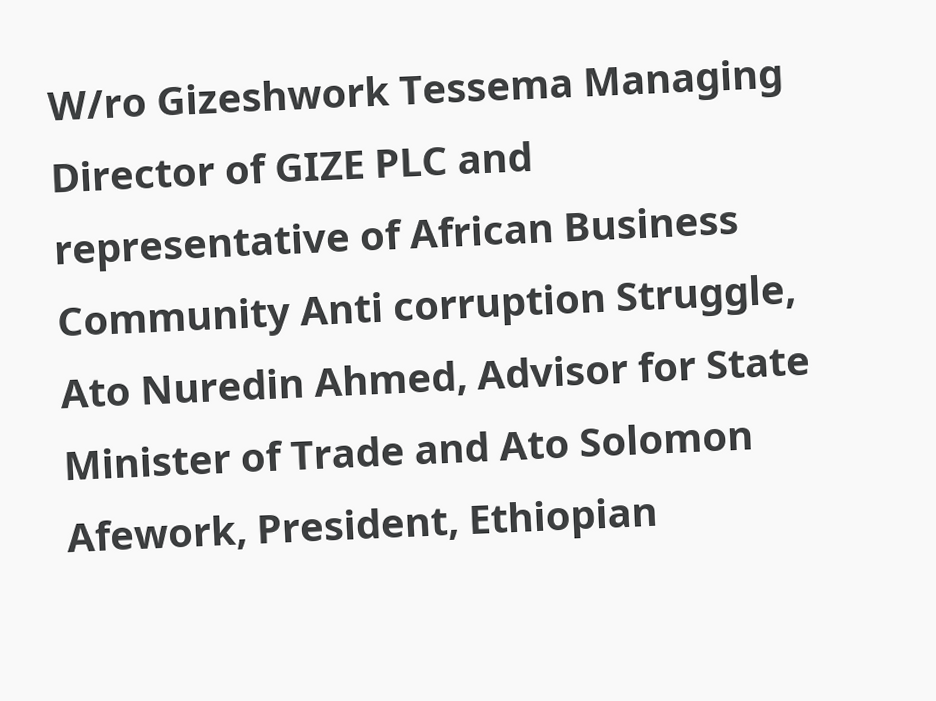W/ro Gizeshwork Tessema Managing Director of GIZE PLC and representative of African Business Community Anti corruption Struggle, Ato Nuredin Ahmed, Advisor for State Minister of Trade and Ato Solomon Afework, President, Ethiopian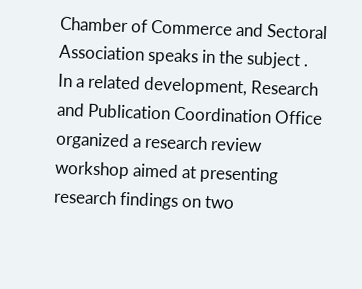Chamber of Commerce and Sectoral Association speaks in the subject .  In a related development, Research and Publication Coordination Office organized a research review workshop aimed at presenting research findings on two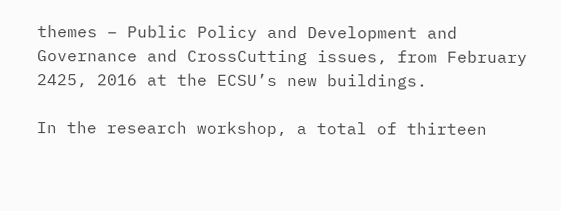themes – Public Policy and Development and Governance and CrossCutting issues, from February 2425, 2016 at the ECSU’s new buildings.

In the research workshop, a total of thirteen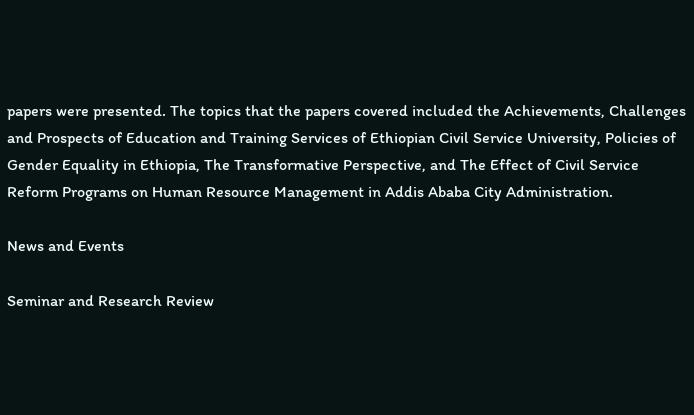papers were presented. The topics that the papers covered included the Achievements, Challenges and Prospects of Education and Training Services of Ethiopian Civil Service University, Policies of Gender Equality in Ethiopia, The Transformative Perspective, and The Effect of Civil Service Reform Programs on Human Resource Management in Addis Ababa City Administration.

News and Events

Seminar and Research Review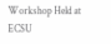Workshop Held at ECSU